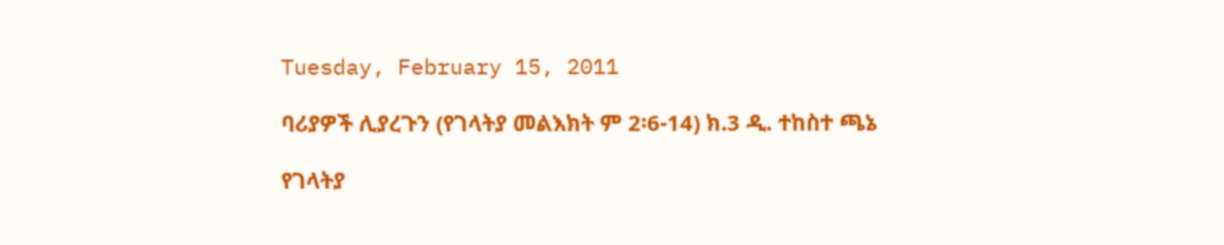Tuesday, February 15, 2011

ባሪያዎች ሊያረጉን (የገላትያ መልእክት ም 2፡6-14) ክ.3 ዲ. ተከስተ ጫኔ

የገላትያ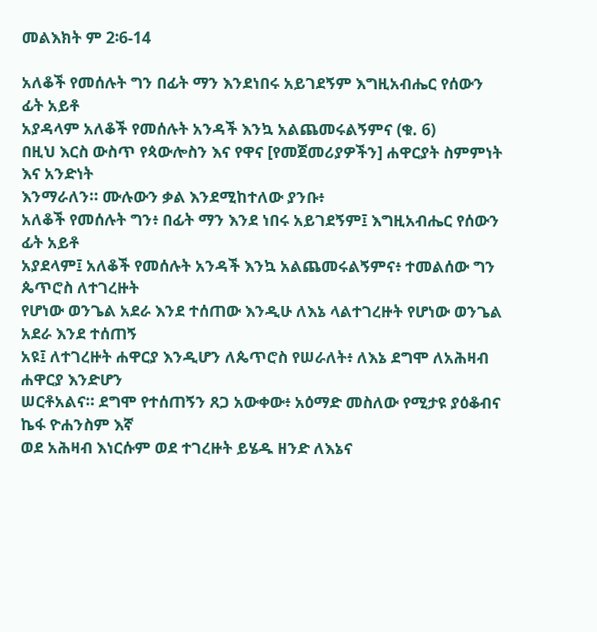መልእክት ም 2፡6-14

አለቆች የመሰሉት ግን በፊት ማን እንደነበሩ አይገደኝም እግዚአብሔር የሰውን ፊት አይቶ
አያዳላም አለቆች የመሰሉት አንዳች እንኳ አልጨመሩልኝምና (ቁ. 6)
በዚህ እርስ ውስጥ የጳውሎስን እና የዋና [የመጀመሪያዎችን] ሐዋርያት ስምምነት እና አንድነት
እንማራለን። ሙሉውን ቃል እንደሚከተለው ያንቡ፥
አለቆች የመሰሉት ግን፥ በፊት ማን እንደ ነበሩ አይገደኝም፤ እግዚአብሔር የሰውን ፊት አይቶ
አያደላም፤ አለቆች የመሰሉት አንዳች እንኳ አልጨመሩልኝምና፥ ተመልሰው ግን ጴጥሮስ ለተገረዙት
የሆነው ወንጌል አደራ እንደ ተሰጠው እንዲሁ ለእኔ ላልተገረዙት የሆነው ወንጌል አደራ እንደ ተሰጠኝ
አዩ፤ ለተገረዙት ሐዋርያ እንዲሆን ለጴጥሮስ የሠራለት፥ ለእኔ ደግሞ ለአሕዛብ ሐዋርያ እንድሆን
ሠርቶአልና። ደግሞ የተሰጠኝን ጸጋ አውቀው፥ አዕማድ መስለው የሚታዩ ያዕቆብና ኬፋ ዮሐንስም እኛ
ወደ አሕዛብ እነርሱም ወደ ተገረዙት ይሄዱ ዘንድ ለእኔና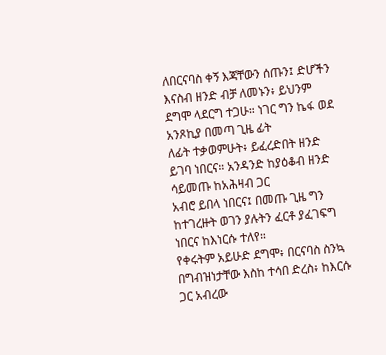ለበርናባስ ቀኝ እጃቸውን ሰጡን፤ ድሆችን
እናስብ ዘንድ ብቻ ለመኑን፥ ይህንም ደግሞ ላደርግ ተጋሁ። ነገር ግን ኬፋ ወደ አንጾኪያ በመጣ ጊዜ ፊት
ለፊት ተቃወምሁት፥ ይፈረድበት ዘንድ ይገባ ነበርና። አንዳንድ ከያዕቆብ ዘንድ ሳይመጡ ከአሕዛብ ጋር
አብሮ ይበላ ነበርና፤ በመጡ ጊዜ ግን ከተገረዙት ወገን ያሉትን ፈርቶ ያፈገፍግ ነበርና ከእነርሱ ተለየ።
የቀሩትም አይሁድ ደግሞ፥ በርናባስ ስንኳ በግብዝነታቸው እስከ ተሳበ ድረስ፥ ከእርሱ ጋር አብረው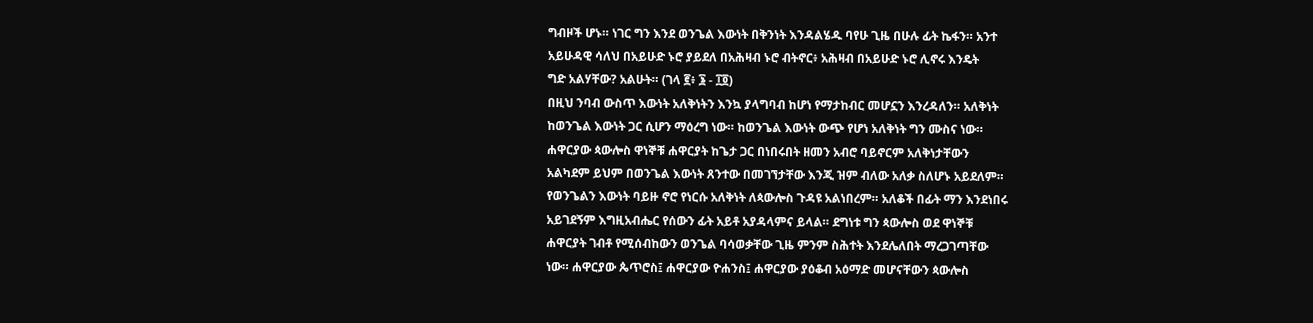ግብዞች ሆኑ። ነገር ግን እንደ ወንጌል እውነት በቅንነት እንዳልሄዱ ባየሁ ጊዜ በሁሉ ፊት ኬፋን። አንተ
አይሁዳዊ ሳለህ በአይሁድ ኑሮ ያይደለ በአሕዛብ ኑሮ ብትኖር፥ አሕዛብ በአይሁድ ኑሮ ሊኖሩ እንዴት
ግድ አልሃቸው? አልሁት። (ገላ ፪፥ ፮ - ፲፬)
በዚህ ንባብ ውስጥ እውነት አለቅነትን እንኳ ያላግባብ ከሆነ የማታከብር መሆኗን እንረዳለን። አለቅነት
ከወንጌል እውነት ጋር ሲሆን ማዕረግ ነው። ከወንጌል እውነት ውጭ የሆነ አለቅነት ግን ሙስና ነው።
ሐዋርያው ጳውሎስ ዋነኞቹ ሐዋርያት ከጌታ ጋር በነበሩበት ዘመን አብሮ ባይኖርም አለቅነታቸውን
አልካደም ይህም በወንጌል እውነት ጸንተው በመገኘታቸው እንጂ ዝም ብለው አለቃ ስለሆኑ አይደለም።
የወንጌልን እውነት ባይዙ ኖሮ የነርሱ አለቅነት ለጳውሎስ ጉዳዩ አልነበረም። አለቆች በፊት ማን እንደነበሩ
አይገደኝም እግዚአብሔር የሰውን ፊት አይቶ አያዳላምና ይላል። ደግነቱ ግን ጳውሎስ ወደ ዋነኞቹ
ሐዋርያት ገብቶ የሚሰብከውን ወንጌል ባሳወቃቸው ጊዜ ምንም ስሕተት እንደሌለበት ማረጋገጣቸው
ነው። ሐዋርያው ጴጥሮስ፤ ሐዋርያው ዮሐንስ፤ ሐዋርያው ያዕቆብ አዕማድ መሆናቸውን ጳውሎስ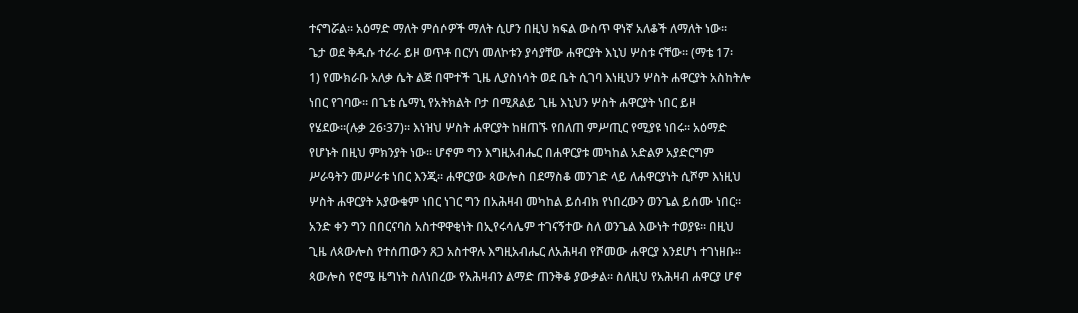ተናግሯል። አዕማድ ማለት ምሰሶዎች ማለት ሲሆን በዚህ ክፍል ውስጥ ዋነኛ አለቆች ለማለት ነው።
ጌታ ወደ ቅዱሱ ተራራ ይዞ ወጥቶ በርሃነ መለኮቱን ያሳያቸው ሐዋርያት እኒህ ሦስቱ ናቸው። (ማቴ 17፡
1) የሙክራቡ አለቃ ሴት ልጅ በሞተች ጊዜ ሊያስነሳት ወደ ቤት ሲገባ እነዚህን ሦስት ሐዋርያት አስከትሎ
ነበር የገባው። በጌቴ ሴማኒ የአትክልት ቦታ በሚጸልይ ጊዜ እኒህን ሦስት ሐዋርያት ነበር ይዞ
የሄደው።(ሉቃ 26፡37)። እነዝህ ሦስት ሐዋርያት ከዘጠኙ የበለጠ ምሥጢር የሚያዩ ነበሩ። አዕማድ
የሆኑት በዚህ ምክንያት ነው። ሆኖም ግን እግዚአብሔር በሐዋርያቱ መካከል አድልዎ አያድርግም
ሥራዓትን መሥራቱ ነበር እንጂ። ሐዋርያው ጳውሎስ በደማስቆ መንገድ ላይ ለሐዋርያነት ሲሾም እነዚህ
ሦስት ሐዋርያት አያውቁም ነበር ነገር ግን በአሕዛብ መካከል ይሰብክ የነበረውን ወንጌል ይሰሙ ነበር።
አንድ ቀን ግን በበርናባስ አስተዋዋቂነት በኢየሩሳሌም ተገናኝተው ስለ ወንጌል እውነት ተወያዩ። በዚህ
ጊዜ ለጳውሎስ የተሰጠውን ጸጋ አስተዋሉ እግዚአብሔር ለአሕዛብ የሾመው ሐዋርያ እንደሆነ ተገነዘቡ።
ጳውሎስ የሮሜ ዜግነት ስለነበረው የአሕዛብን ልማድ ጠንቅቆ ያውቃል። ስለዚህ የአሕዛብ ሐዋርያ ሆኖ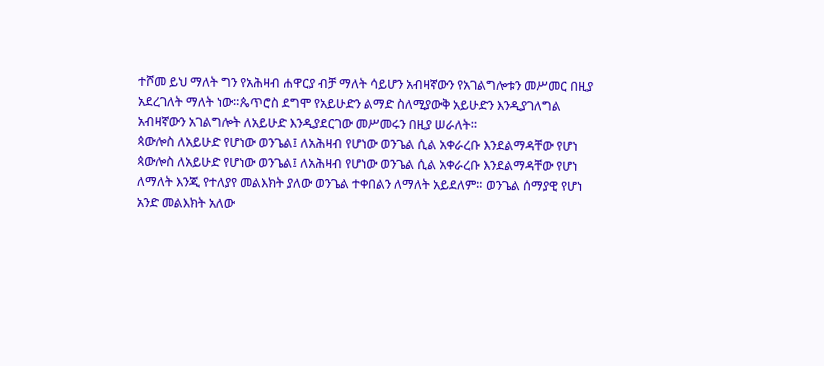ተሾመ ይህ ማለት ግን የአሕዛብ ሐዋርያ ብቻ ማለት ሳይሆን አብዛኛውን የአገልግሎቱን መሥመር በዚያ
አደረገለት ማለት ነው።ጴጥሮስ ደግሞ የአይሁድን ልማድ ስለሚያውቅ አይሁድን እንዲያገለግል
አብዛኛውን አገልግሎት ለአይሁድ እንዲያደርገው መሥመሩን በዚያ ሠራለት።
ጳውሎስ ለአይሁድ የሆነው ወንጌል፤ ለአሕዛብ የሆነው ወንጌል ሲል አቀራረቡ እንደልማዳቸው የሆነ
ጳውሎስ ለአይሁድ የሆነው ወንጌል፤ ለአሕዛብ የሆነው ወንጌል ሲል አቀራረቡ እንደልማዳቸው የሆነ
ለማለት እንጂ የተለያየ መልእክት ያለው ወንጌል ተቀበልን ለማለት አይደለም። ወንጌል ሰማያዊ የሆነ
አንድ መልእክት አለው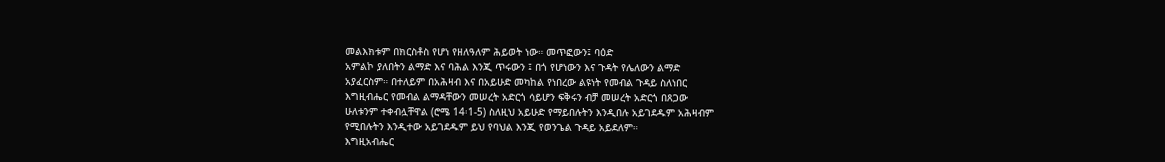መልእክቱም በክርስቶስ የሆነ የዘለዓለም ሕይወት ነው። መጥፎውን፤ ባዕድ
አምልኮ ያለበትን ልማድ እና ባሕል እንጂ ጥሩውን ፤ በጎ የሆነውን እና ጉዳት የሌለውን ልማድ
አያፈርስም። በተለይም በአሕዛብ እና በአይሁድ መካከል የነበረው ልዩነት የመብል ጉዳይ ስለነበር
እግዚብሔር የመብል ልማዳቸውን መሠረት አድርጎ ሳይሆን ፍቅሩን ብቻ መሠረት አድርጎ በጸጋው
ሁለቱንም ተቀብሏቸዋል (ሮሜ 14፡1-5) ስለዚህ አይሁድ የማይበሉትን እንዲበሉ አይገደዱም አሕዛብም
የሚበሉትን እንዲተው አይገደዱም ይህ የባህል እንጂ የወንጌል ጉዳይ አይደለም።
እግዚአብሔር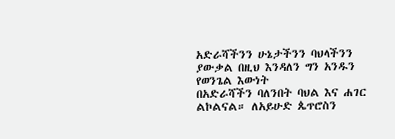አድራሻችንን ሁኔታችንን ባህላችንን ያውቃል በዚህ እንዳለን ግን አንዱን የወንጌል እውነት
በአድራሻችን ባለንበት ባህል እና ሐገር ልኮልናል። ለአይሁድ ጴጥሮስን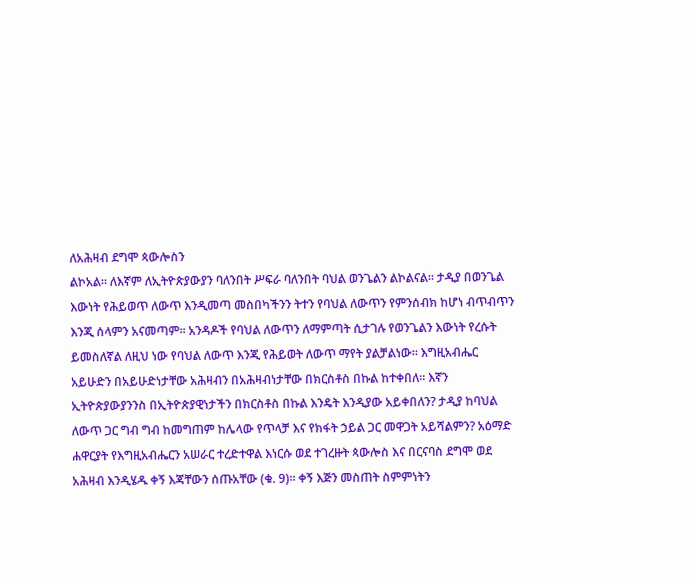ለአሕዛብ ደግሞ ጳውሎስን
ልኮአል። ለእኛም ለኢትዮጵያውያን ባለንበት ሥፍራ ባለንበት ባህል ወንጌልን ልኮልናል። ታዲያ በወንጌል
እውነት የሕይወጥ ለውጥ እንዲመጣ መስበካችንን ትተን የባህል ለውጥን የምንሰብክ ከሆነ ብጥብጥን
እንጂ ሰላምን አናመጣም። አንዳዶች የባህል ለውጥን ለማምጣት ሲታገሉ የወንጌልን እውነት የረሱት
ይመስለኛል ለዚህ ነው የባህል ለውጥ እንጂ የሕይወት ለውጥ ማየት ያልቻልነው። እግዚአብሔር
አይሁድን በአይሁድነታቸው አሕዛብን በአሕዛብነታቸው በክርስቶስ በኩል ከተቀበለ። እኛን
ኢትዮጵያውያንንስ በኢትዮጵያዊነታችን በክርስቶስ በኩል እንዴት እንዲያው አይቀበለን? ታዲያ ከባህል
ለውጥ ጋር ግብ ግብ ከመግጠም ከሌላው የጥላቻ እና የክፋት ኃይል ጋር መዋጋት አይሻልምን? አዕማድ
ሐዋርያት የእግዚአብሔርን አሠራር ተረድተዋል እነርሱ ወደ ተገረዙት ጳውሎስ እና በርናባስ ደግሞ ወደ
አሕዛብ እንዲሄዱ ቀኝ እጃቸውን ሰጡአቸው (ቁ. 9)። ቀኝ እጅን መስጠት ስምምነትን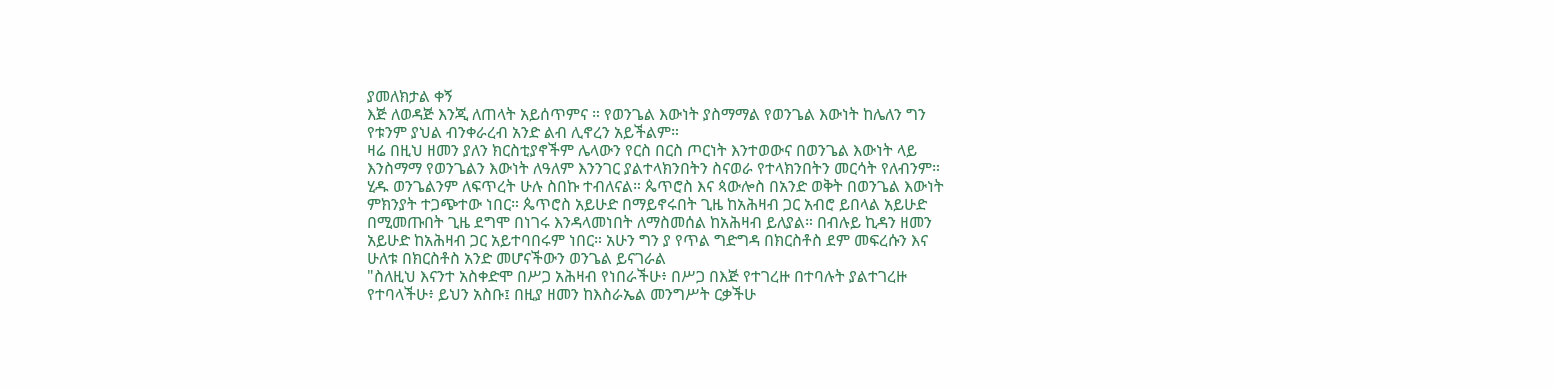ያመለክታል ቀኝ
እጅ ለወዳጅ እንጂ ለጠላት አይሰጥምና ። የወንጌል እውነት ያስማማል የወንጌል እውነት ከሌለን ግን
የቱንም ያህል ብንቀራረብ አንድ ልብ ሊኖረን አይችልም።
ዛሬ በዚህ ዘመን ያለን ክርስቲያኖችም ሌላውን የርስ በርስ ጦርነት እንተወውና በወንጌል እውነት ላይ
እንስማማ የወንጌልን እውነት ለዓለም እንንገር ያልተላክንበትን ስናወራ የተላክንበትን መርሳት የለብንም።
ሂዱ ወንጌልንም ለፍጥረት ሁሉ ስበኩ ተብለናል። ጴጥሮስ እና ጳውሎስ በአንድ ወቅት በወንጌል እውነት
ምክንያት ተጋጭተው ነበር። ጴጥሮስ አይሁድ በማይኖሩበት ጊዜ ከአሕዛብ ጋር አብሮ ይበላል አይሁድ
በሚመጡበት ጊዜ ደግሞ በነገሩ እንዳላመነበት ለማስመሰል ከአሕዛብ ይለያል። በብሉይ ኪዳን ዘመን
አይሁድ ከአሕዛብ ጋር አይተባበሩም ነበር። አሁን ግን ያ የጥል ግድግዳ በክርስቶስ ደም መፍረሱን እና
ሁለቱ በክርስቶስ አንድ መሆናችውን ወንጌል ይናገራል
"ስለዚህ እናንተ አስቀድሞ በሥጋ አሕዛብ የነበራችሁ፥ በሥጋ በእጅ የተገረዙ በተባሉት ያልተገረዙ
የተባላችሁ፥ ይህን አስቡ፤ በዚያ ዘመን ከእስራኤል መንግሥት ርቃችሁ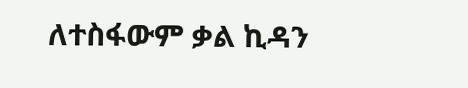ለተስፋውም ቃል ኪዳን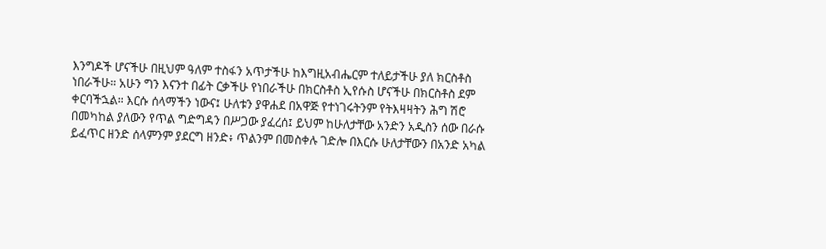እንግዶች ሆናችሁ በዚህም ዓለም ተስፋን አጥታችሁ ከእግዚአብሔርም ተለይታችሁ ያለ ክርስቶስ
ነበራችሁ። አሁን ግን እናንተ በፊት ርቃችሁ የነበራችሁ በክርስቶስ ኢየሱስ ሆናችሁ በክርስቶስ ደም
ቀርባችኋል። እርሱ ሰላማችን ነውና፤ ሁለቱን ያዋሐደ በአዋጅ የተነገሩትንም የትእዛዛትን ሕግ ሽሮ
በመካከል ያለውን የጥል ግድግዳን በሥጋው ያፈረሰ፤ ይህም ከሁለታቸው አንድን አዲስን ሰው በራሱ
ይፈጥር ዘንድ ሰላምንም ያደርግ ዘንድ፥ ጥልንም በመስቀሉ ገድሎ በእርሱ ሁለታቸውን በአንድ አካል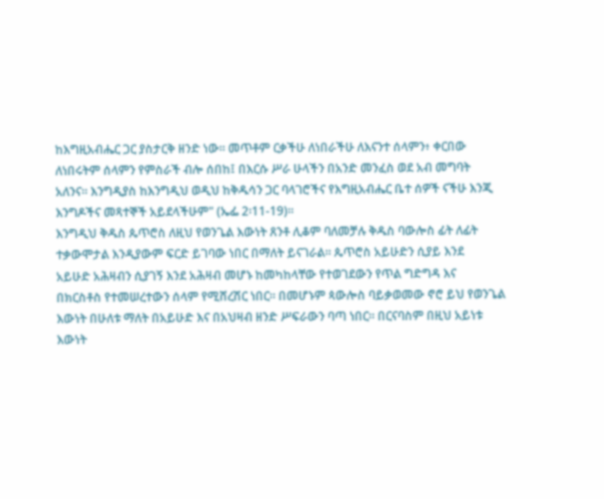ከእግዚአብሔር ጋር ያስታርቅ ዘንድ ነው። መጥቶም ርቃችሁ ለነበራችሁ ለእናንተ ሰላምን፥ ቀርበው
ለነበሩትም ሰላምን የምስራች ብሎ ሰበከ፤ በእርሱ ሥራ ሁላችን በአንድ መንፈስ ወደ አብ መግባት
አለንና። እንግዲያስ ከእንግዲህ ወዲህ ከቅዱሳን ጋር ባላገሮችና የእግዚአብሔር ቤተ ሰዎች ናችሁ እንጂ
እንግዶችና መጻተኞች አይደላችሁም" (ኤፌ 2፡11-19)።
እንግዲህ ቅዱስ ጴጥሮስ ለዚህ የወንጌል እውነት ጸንቶ ሊቆም ባለመቻሉ ቅዱስ ባውሎስ ፊት ለፊት
ተቃውሞታል እንዲያውም ፍርድ ይገባው ነበር በማለት ይናገራል። ጴጥሮስ አይሁድን ሲያይ እንደ
አይሁድ አሕዛብን ሲያገኝ እንደ አሕዛብ መሆኑ ከመካከላቸው የተወገደውን የጥል ግድግዳ እና
በክርስቶስ የተመሠረተውን ሰላም የሚሸረሽር ነበር። በመሆኑም ጳውሎስ ባይቃወመው ኖሮ ይህ የወንጌል
እውነት በሁለቱ ማለት በአይሁድ እና በአህዛብ ዘንድ ሥፍራውን ባጣ ነበር። በርናባስም በዚህ አይነቱ
እውነት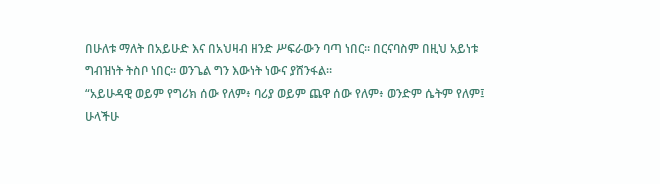በሁለቱ ማለት በአይሁድ እና በአህዛብ ዘንድ ሥፍራውን ባጣ ነበር። በርናባስም በዚህ አይነቱ
ግብዝነት ትስቦ ነበር። ወንጌል ግን እውነት ነውና ያሸንፋል።
“አይሁዳዊ ወይም የግሪክ ሰው የለም፥ ባሪያ ወይም ጨዋ ሰው የለም፥ ወንድም ሴትም የለም፤
ሁላችሁ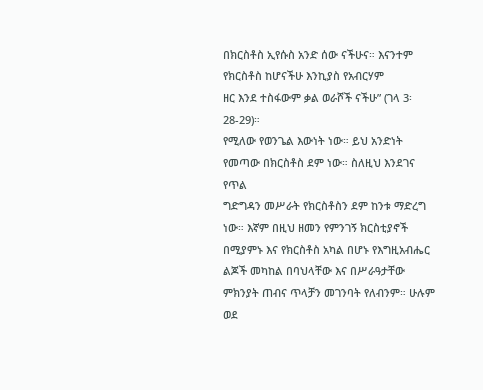በክርስቶስ ኢየሱስ አንድ ሰው ናችሁና። እናንተም የክርስቶስ ከሆናችሁ እንኪያስ የአብርሃም
ዘር እንደ ተስፋውም ቃል ወራሾች ናችሁ” (ገላ 3፡28-29)።
የሚለው የወንጌል እውነት ነው። ይህ አንድነት የመጣው በክርስቶስ ደም ነው። ስለዚህ እንደገና የጥል
ግድግዳን መሥራት የክርስቶስን ደም ከንቱ ማድረግ ነው። እኛም በዚህ ዘመን የምንገኝ ክርስቲያኖች
በሚያምኑ እና የክርስቶስ አካል በሆኑ የእግዚአብሔር ልጆች መካከል በባህላቸው እና በሥራዓታቸው
ምክንያት ጠብና ጥላቻን መገንባት የለብንም። ሁሉም ወደ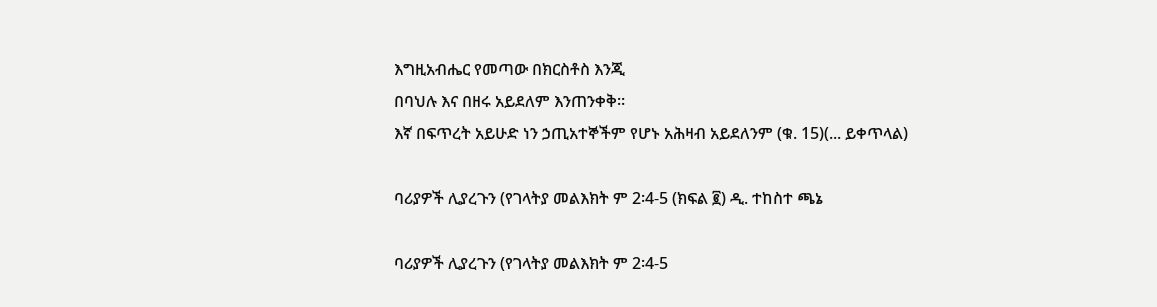እግዚአብሔር የመጣው በክርስቶስ እንጂ
በባህሉ እና በዘሩ አይደለም እንጠንቀቅ።
እኛ በፍጥረት አይሁድ ነን ኃጢአተኞችም የሆኑ አሕዛብ አይደለንም (ቁ. 15)(... ይቀጥላል)

ባሪያዎች ሊያረጉን (የገላትያ መልእክት ም 2፡4-5 (ክፍል ፪) ዲ. ተከስተ ጫኔ

ባሪያዎች ሊያረጉን (የገላትያ መልእክት ም 2፡4-5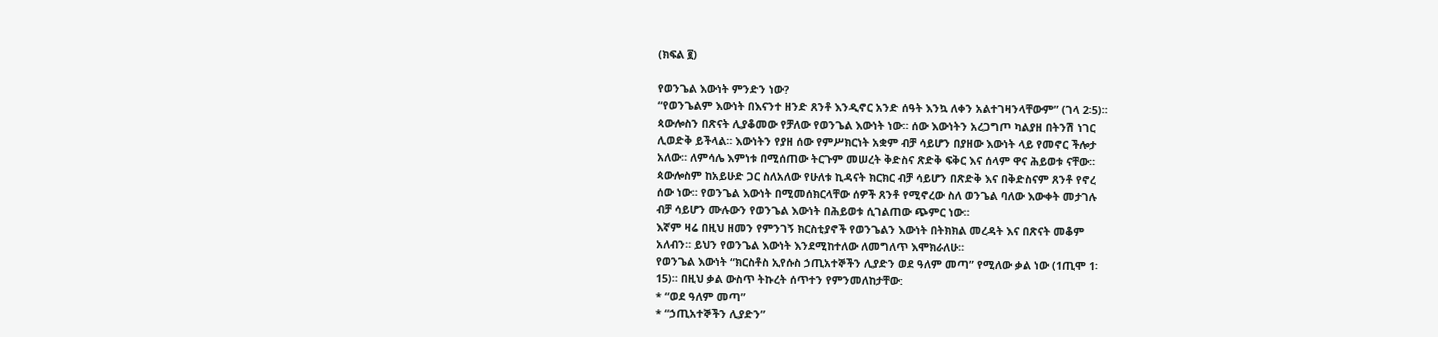(ክፍል ፪)

የወንጌል እውነት ምንድን ነው?
“የወንጌልም እውነት በእናንተ ዘንድ ጸንቶ እንዲኖር አንድ ሰዓት እንኳ ለቀን አልተገዛንላቸውም” (ገላ 2፡5)።
ጳውሎስን በጽናት ሊያቆመው የቻለው የወንጌል እውነት ነው። ሰው እውነትን አረጋግጦ ካልያዘ በትንሽ ነገር
ሊወድቅ ይችላል። እውነትን የያዘ ሰው የምሥክርነት አቋም ብቻ ሳይሆን በያዘው እውነት ላይ የመኖር ችሎታ
አለው። ለምሳሌ እምነቱ በሚሰጠው ትርጉም መሠረት ቅድስና ጽድቅ ፍቅር እና ሰላም ዋና ሕይወቱ ናቸው።
ጳውሎስም ከአይሁድ ጋር ስለአለው የሁለቱ ኪዳናት ክርክር ብቻ ሳይሆን በጽድቅ እና በቅድስናም ጸንቶ የኖረ
ሰው ነው። የወንጌል እውነት በሚመሰክርላቸው ሰዎች ጸንቶ የሚኖረው ስለ ወንጌል ባለው እውቀት መታገሉ
ብቻ ሳይሆን ሙሉውን የወንጌል እውነት በሕይወቱ ሲገልጠው ጭምር ነው።
እኛም ዛሬ በዚህ ዘመን የምንገኝ ክርስቲያኖች የወንጌልን እውነት በትክክል መረዳት እና በጽናት መቆም
አለብን። ይህን የወንጌል እውነት እንደሚከተለው ለመግለጥ እሞክራለሁ።
የወንጌል እውነት “ክርስቶስ ኢየሱስ ኃጢአተኞችን ሊያድን ወደ ዓለም መጣ” የሚለው ቃል ነው (1ጢሞ 1፡
15)። በዚህ ቃል ውስጥ ትኩረት ሰጥተን የምንመለከታቸው:
* “ወደ ዓለም መጣ”
* “ኃጢአተኞችን ሊያድን”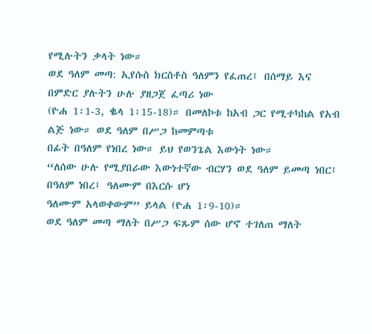የሚሉትን ቃላት ነው።
ወደ ዓለም መጣ: ኢየሱስ ክርስቶስ ዓለምን የፈጠረ፤ በሰማይ እና በምድር ያሉትን ሁሉ ያዘጋጀ ፈጣሪ ነው
(ዮሐ 1፡1-3, ቈላ 1፡15-18)። በመለኮቱ ከአብ ጋር የሚተካከል የአብ ልጅ ነው። ወደ ዓለም በሥጋ ከመምጣቱ
በፊት በዓለም የነበረ ነው። ይህ የወንጌል እውነት ነው።
“ለሰው ሁሉ የሚያበራው እውነተኛው ብርሃን ወደ ዓለም ይመጣ ነበር፤ በዓለም ነበረ፤ ዓለሙም በእርሱ ሆነ
ዓለሙም አላወቀውም” ይላል (ዮሐ 1፡9-10)።
ወደ ዓለም መጣ ማለት በሥጋ ፍጹም ሰው ሆኖ ተገለጠ ማለት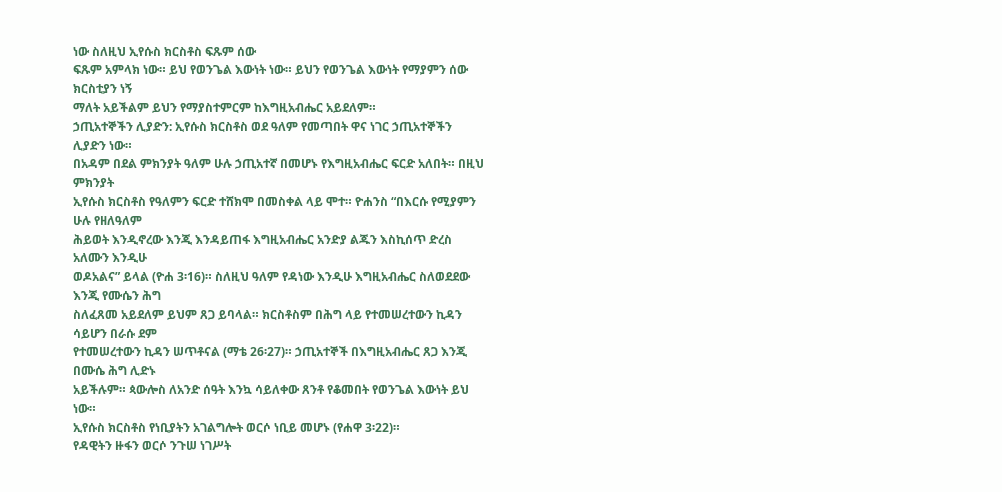ነው ስለዚህ ኢየሱስ ክርስቶስ ፍጹም ሰው
ፍጹም አምላክ ነው። ይህ የወንጌል እውነት ነው። ይህን የወንጌል እውነት የማያምን ሰው ክርስቲያን ነኝ
ማለት አይችልም ይህን የማያስተምርም ከእግዚአብሔር አይደለም።
ኃጢአተኞችን ሊያድን: ኢየሱስ ክርስቶስ ወደ ዓለም የመጣበት ዋና ነገር ኃጢአተኞችን ሊያድን ነው።
በአዳም በደል ምክንያት ዓለም ሁሉ ኃጢአተኛ በመሆኑ የእግዚአብሔር ፍርድ አለበት። በዚህ ምክንያት
ኢየሱስ ክርስቶስ የዓለምን ፍርድ ተሸክሞ በመስቀል ላይ ሞተ። ዮሐንስ “በእርሱ የሚያምን ሁሉ የዘለዓለም
ሕይወት እንዲኖረው እንጂ እንዳይጠፋ እግዚአብሔር አንድያ ልጁን እስኪሰጥ ድረስ አለሙን እንዲሁ
ወዶአልና” ይላል (ዮሐ 3፡16)። ስለዚህ ዓለም የዳነው እንዲሁ እግዚአብሔር ስለወደደው እንጂ የሙሴን ሕግ
ስለፈጸመ አይደለም ይህም ጸጋ ይባላል። ክርስቶስም በሕግ ላይ የተመሠረተውን ኪዳን ሳይሆን በራሱ ደም
የተመሠረተውን ኪዳን ሠጥቶናል (ማቴ 26፡27)። ኃጢአተኞች በእግዚአብሔር ጸጋ እንጂ በሙሴ ሕግ ሊድኑ
አይችሉም። ጳውሎስ ለአንድ ሰዓት እንኳ ሳይለቀው ጸንቶ የቆመበት የወንጌል እውነት ይህ ነው።
ኢየሱስ ክርስቶስ የነቢያትን አገልግሎት ወርሶ ነቢይ መሆኑ (የሐዋ 3፡22)።
የዳዊትን ዙፋን ወርሶ ንጉሠ ነገሥት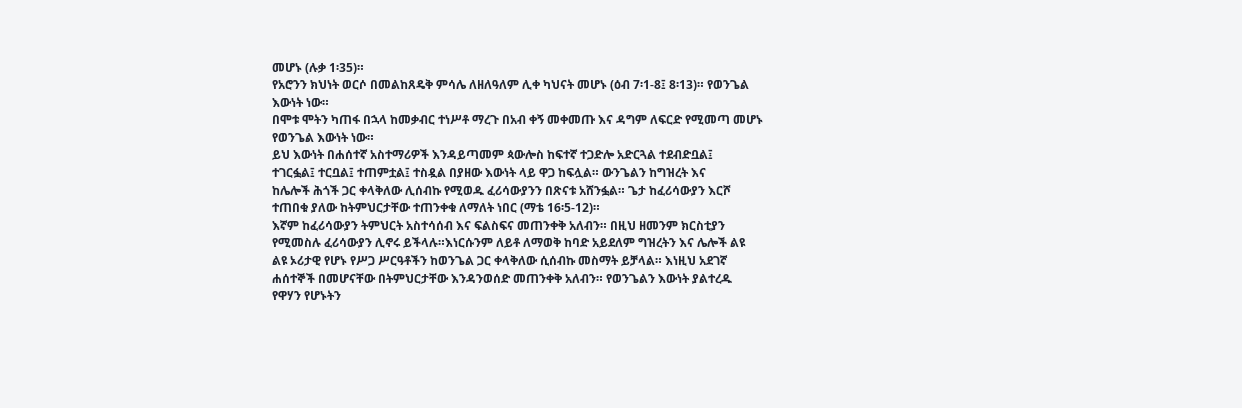መሆኑ (ሉቃ 1፡35)።
የአሮንን ክህነት ወርሶ በመልከጸዴቅ ምሳሌ ለዘለዓለም ሊቀ ካህናት መሆኑ (ዕብ 7፡1-8፤ 8፡13)። የወንጌል
እውነት ነው።
በሞቱ ሞትን ካጠፋ በኋላ ከመቃብር ተነሥቶ ማረጉ በአብ ቀኝ መቀመጡ እና ዳግም ለፍርድ የሚመጣ መሆኑ
የወንጌል እውነት ነው።
ይህ እውነት በሐሰተኛ አስተማሪዎች እንዳይጣመም ጳውሎስ ከፍተኛ ተጋድሎ አድርጓል ተደብድቧል፤
ተገርፏል፤ ተርቧል፤ ተጠምቷል፤ ተስዷል በያዘው እውነት ላይ ዋጋ ከፍሏል። ውንጌልን ከግዝረት እና
ከሌሎች ሕጎች ጋር ቀላቅለው ሊሰብኩ የሚወዱ ፈሪሳውያንን በጽናቱ አሸንፏል። ጌታ ከፈሪሳውያን እርሾ
ተጠበቁ ያለው ከትምህርታቸው ተጠንቀቁ ለማለት ነበር (ማቴ 16፡5-12)።
እኛም ከፈሪሳውያን ትምህርት አስተሳሰብ እና ፍልስፍና መጠንቀቅ አለብን። በዚህ ዘመንም ክርስቲያን
የሚመስሉ ፈሪሳውያን ሊኖሩ ይችላሉ።እነርሱንም ለይቶ ለማወቅ ከባድ አይደለም ግዝረትን እና ሌሎች ልዩ
ልዩ ኦሪታዊ የሆኑ የሥጋ ሥርዓቶችን ከወንጌል ጋር ቀላቅለው ሲሰብኩ መስማት ይቻላል። እነዚህ አደገኛ
ሐሰተኞች በመሆናቸው በትምህርታቸው እንዳንወሰድ መጠንቀቅ አለብን። የወንጌልን እውነት ያልተረዱ
የዋሃን የሆኑትን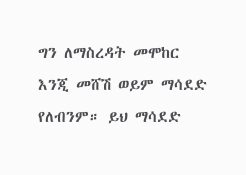ግን ለማስረዳት መሞከር እንጂ መሸሽ ወይም ማሳደድ የለብንም። ይህ ማሳደድ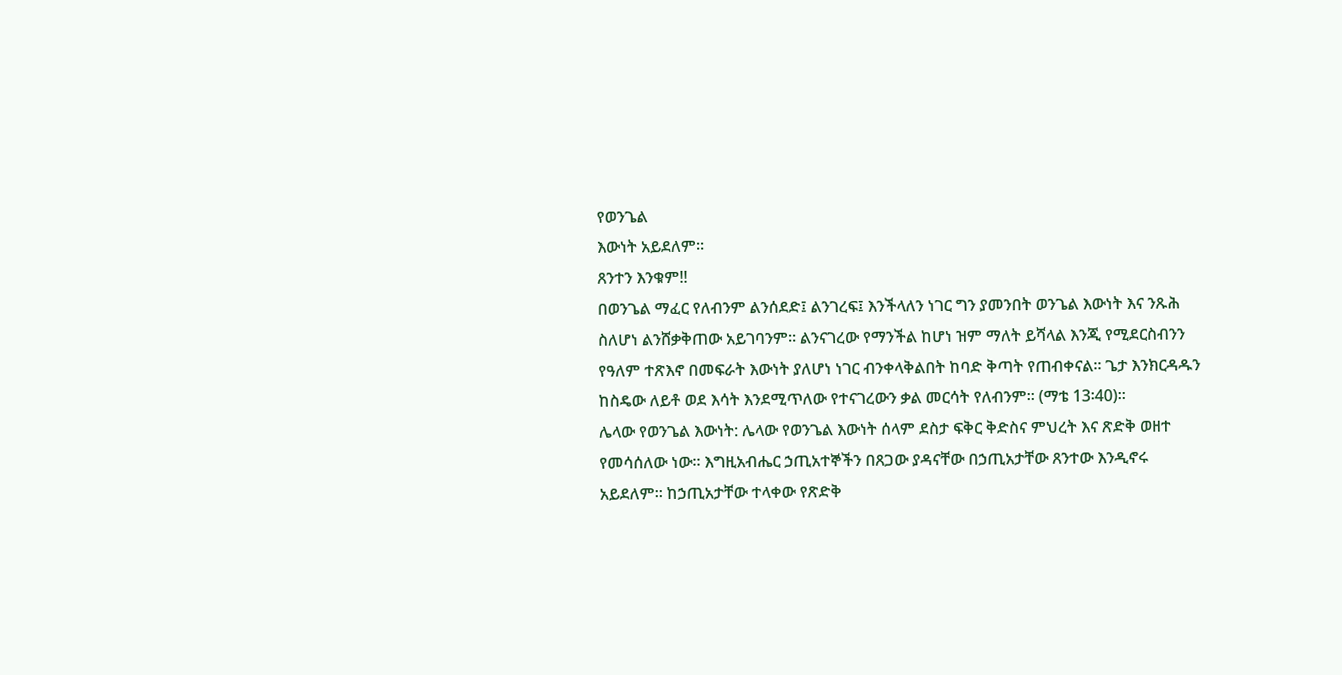የወንጌል
እውነት አይደለም።
ጸንተን እንቁም!!
በወንጌል ማፈር የለብንም ልንሰደድ፤ ልንገረፍ፤ እንችላለን ነገር ግን ያመንበት ወንጌል እውነት እና ንጹሕ
ስለሆነ ልንሸቃቅጠው አይገባንም። ልንናገረው የማንችል ከሆነ ዝም ማለት ይሻላል እንጂ የሚደርስብንን
የዓለም ተጽእኖ በመፍራት እውነት ያለሆነ ነገር ብንቀላቅልበት ከባድ ቅጣት የጠብቀናል። ጌታ እንክርዳዱን
ከስዴው ለይቶ ወደ እሳት እንደሚጥለው የተናገረውን ቃል መርሳት የለብንም። (ማቴ 13፡40)።
ሌላው የወንጌል እውነት: ሌላው የወንጌል እውነት ሰላም ደስታ ፍቅር ቅድስና ምህረት እና ጽድቅ ወዘተ
የመሳሰለው ነው። እግዚአብሔር ኃጢአተኞችን በጸጋው ያዳናቸው በኃጢአታቸው ጸንተው እንዲኖሩ
አይደለም። ከኃጢአታቸው ተላቀው የጽድቅ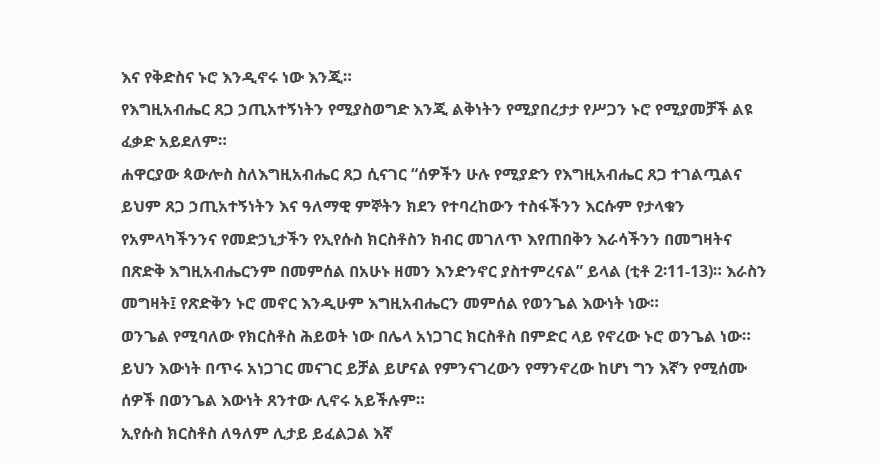እና የቅድስና ኑሮ እንዲኖሩ ነው እንጂ።
የእግዚአብሔር ጸጋ ኃጢአተኝነትን የሚያስወግድ እንጂ ልቅነትን የሚያበረታታ የሥጋን ኑሮ የሚያመቻች ልዩ
ፈቃድ አይደለም።
ሐዋርያው ጳውሎስ ስለእግዚአብሔር ጸጋ ሲናገር “ሰዎችን ሁሉ የሚያድን የእግዚአብሔር ጸጋ ተገልጧልና
ይህም ጸጋ ኃጢአተኝነትን እና ዓለማዊ ምኞትን ክደን የተባረከውን ተስፋችንን እርሱም የታላቁን
የአምላካችንንና የመድኃኒታችን የኢየሱስ ክርስቶስን ክብር መገለጥ እየጠበቅን እራሳችንን በመግዛትና
በጽድቅ እግዚአብሔርንም በመምሰል በአሁኑ ዘመን እንድንኖር ያስተምረናል” ይላል (ቲቶ 2፡11-13)። እራስን
መግዛት፤ የጽድቅን ኑሮ መኖር እንዲሁም እግዚአብሔርን መምሰል የወንጌል እውነት ነው።
ወንጌል የሚባለው የክርስቶስ ሕይወት ነው በሌላ አነጋገር ክርስቶስ በምድር ላይ የኖረው ኑሮ ወንጌል ነው።
ይህን እውነት በጥሩ አነጋገር መናገር ይቻል ይሆናል የምንናገረውን የማንኖረው ከሆነ ግን እኛን የሚሰሙ
ሰዎች በወንጌል እውነት ጸንተው ሊኖሩ አይችሉም።
ኢየሱስ ክርስቶስ ለዓለም ሊታይ ይፈልጋል እኛ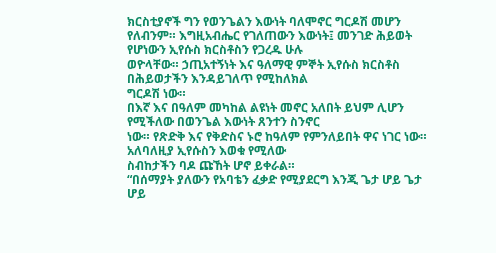ክርስቲያኖች ግን የወንጌልን እውነት ባለሞኖር ግርዶሽ መሆን
የለብንም። እግዚአብሔር የገለጠውን እውነት፤ መንገድ ሕይወት የሆነውን ኢየሱስ ክርስቶስን የጋረዱ ሁሉ
ወዮላቸው። ኃጢአተኝነት እና ዓለማዊ ምኞት ኢየሱስ ክርስቶስ በሕይወታችን እንዳይገለጥ የሚከለክል
ግርዶሽ ነው።
በእኛ እና በዓለም መካከል ልዩነት መኖር አለበት ይህም ሊሆን የሚችለው በወንጌል እውነት ጸንተን ስንኖር
ነው። የጽድቅ እና የቅድስና ኑሮ ከዓለም የምንለይበት ዋና ነገር ነው። አለባለዚያ ኢየሱስን እወቁ የሚለው
ስብከታችን ባዶ ጩኸት ሆኖ ይቀራል።
“በሰማያት ያለውን የአባቴን ፈቃድ የሚያደርግ እንጂ ጌታ ሆይ ጌታ ሆይ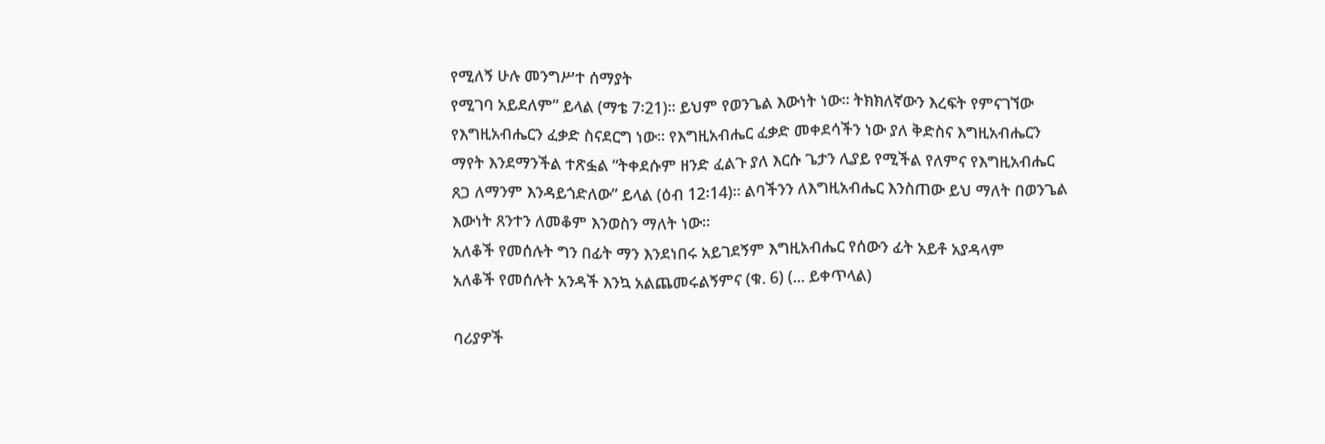የሚለኝ ሁሉ መንግሥተ ሰማያት
የሚገባ አይደለም” ይላል (ማቴ 7፡21)። ይህም የወንጌል እውነት ነው። ትክክለኛውን እረፍት የምናገኘው
የእግዚአብሔርን ፈቃድ ስናደርግ ነው። የእግዚአብሔር ፈቃድ መቀደሳችን ነው ያለ ቅድስና እግዚአብሔርን
ማየት እንደማንችል ተጽፏል “ትቀደሱም ዘንድ ፈልጉ ያለ እርሱ ጌታን ሊያይ የሚችል የለምና የእግዚአብሔር
ጸጋ ለማንም እንዳይጎድለው” ይላል (ዕብ 12፡14)። ልባችንን ለእግዚአብሔር እንስጠው ይህ ማለት በወንጌል
እውነት ጸንተን ለመቆም እንወስን ማለት ነው።
አለቆች የመሰሉት ግን በፊት ማን እንደነበሩ አይገደኝም እግዚአብሔር የሰውን ፊት አይቶ አያዳላም
አለቆች የመሰሉት አንዳች እንኳ አልጨመሩልኝምና (ቁ. 6) (... ይቀጥላል)

ባሪያዎች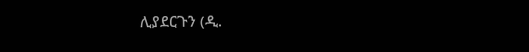ሊያደርጉን (ዲ.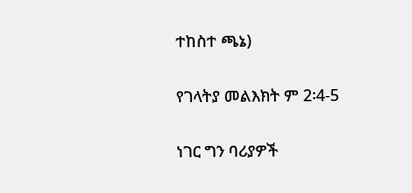ተከስተ ጫኔ)

የገላትያ መልእክት ም 2፡4-5

ነገር ግን ባሪያዎች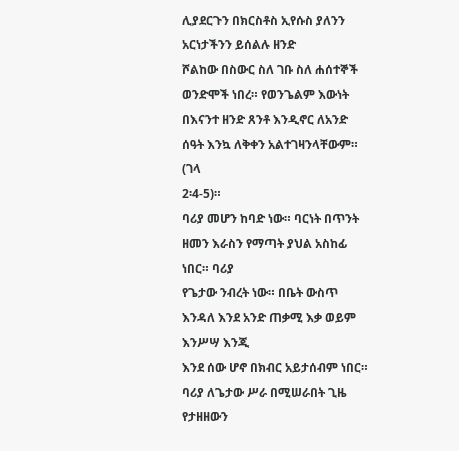ሊያደርጉን በክርስቶስ ኢየሱስ ያለንን አርነታችንን ይሰልሉ ዘንድ
ሾልከው በስውር ስለ ገቡ ስለ ሐሰተኞች ወንድሞች ነበረ። የወንጌልም እውነት
በእናንተ ዘንድ ጸንቶ እንዲኖር ለአንድ ሰዓት እንኳ ለቅቀን አልተገዛንላቸውም። (ገላ
2፡4-5)።
ባሪያ መሆን ከባድ ነው። ባርነት በጥንት ዘመን እራስን የማጣት ያህል አስከፊ ነበር። ባሪያ
የጌታው ንብረት ነው። በቤት ውስጥ እንዳለ እንደ አንድ ጠቃሚ እቃ ወይም እንሥሣ እንጂ
እንደ ሰው ሆኖ በክብር አይታሰብም ነበር። ባሪያ ለጌታው ሥራ በሚሠራበት ጊዜ የታዘዘውን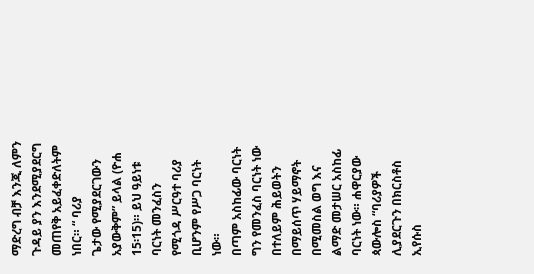ማድረግ ብቻ እንጂ ለምን ጉዳይ ያን እንደሚያደርግ መጠየቅ አይፈቀድለትም ነበር። “ ባሪያ
ጌታው የሚያደርገውን አያውቅም” ይላል (ዮሐ 15፡15)። ይህ ዓይነቱ ባርነት መንፈስን
የሚጎዳ ሥርዓተ ባሪያ ቢሆንም የሥጋ ባርነት ነው።
በጣም አስከፊው ባርነት ግን የመንፈስ ባርነት ነው በተለይም ሕይወትን በማይሰጥ ሃይማኖት
በሚመስል ወግ እና ልማድ መታሠር አስከፊ ባርነት ነው። ሐዋርያው ጳውሎስ “ባሪያዎች
ሊያደርጉን በክርስቶስ ኢየሱስ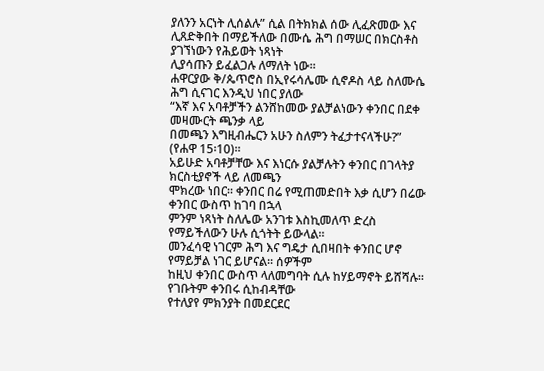ያለንን አርነት ሊሰልሉ” ሲል በትክክል ሰው ሊፈጽመው እና
ሊጸድቅበት በማይችለው በሙሴ ሕግ በማሠር በክርስቶስ ያገኘነውን የሕይወት ነጻነት
ሊያሳጡን ይፈልጋሉ ለማለት ነው።
ሐዋርያው ቅ/ጴጥሮስ በኢየሩሳሌሙ ሲኖዶስ ላይ ስለሙሴ ሕግ ሲናገር እንዲህ ነበር ያለው
“እኛ እና አባቶቻችን ልንሸከመው ያልቻልነውን ቀንበር በደቀ መዛሙርት ጫንቃ ላይ
በመጫን እግዚብሔርን አሁን ስለምን ትፈታተናላችሁ?” (የሐዋ 15፡10)።
አይሁድ አባቶቻቸው እና እነርሱ ያልቻሉትን ቀንበር በገላትያ ክርስቲያኖች ላይ ለመጫን
ሞክረው ነበር። ቀንበር በሬ የሚጠመድበት እቃ ሲሆን በሬው ቀንበር ውስጥ ከገባ በኋላ
ምንም ነጻነት ስለሌው አንገቱ እስኪመለጥ ድረስ የማይችለውን ሁሉ ሲጎትት ይውላል።
መንፈሳዊ ነገርም ሕግ እና ግዴታ ሲበዛበት ቀንበር ሆኖ የማይቻል ነገር ይሆናል። ሰዎችም
ከዚህ ቀንበር ውስጥ ላለመግባት ሲሉ ከሃይማኖት ይሸሻሉ። የገቡትም ቀንበሩ ሲከብዳቸው
የተለያየ ምክንያት በመደርደር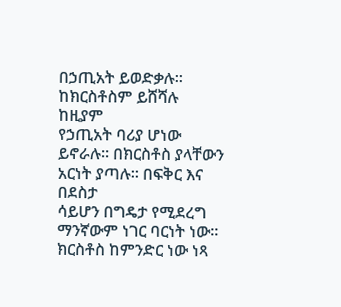በኃጢአት ይወድቃሉ። ከክርስቶስም ይሸሻሉ ከዚያም
የኃጢአት ባሪያ ሆነው ይኖራሉ። በክርስቶስ ያላቸውን አርነት ያጣሉ። በፍቅር እና በደስታ
ሳይሆን በግዴታ የሚደረግ ማንኛውም ነገር ባርነት ነው።
ክርስቶስ ከምንድር ነው ነጻ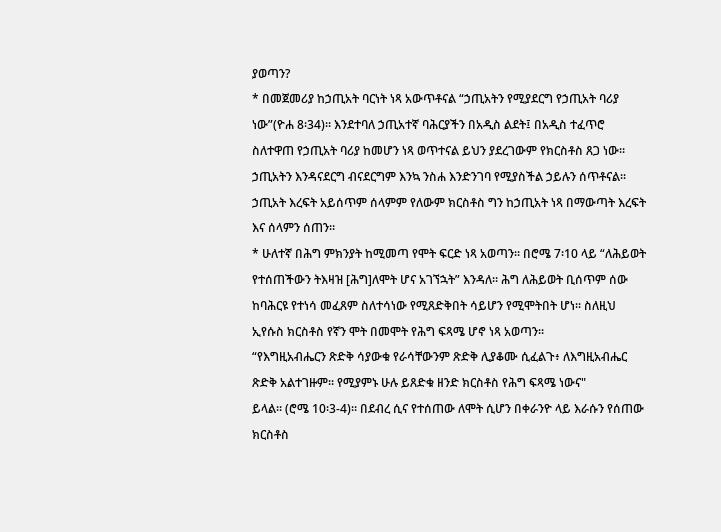ያወጣን?
* በመጀመሪያ ከኃጢአት ባርነት ነጻ አውጥቶናል “ኃጢአትን የሚያደርግ የኃጢአት ባሪያ
ነው”(ዮሐ 8፡34)። እንደተባለ ኃጢአተኛ ባሕርያችን በአዲስ ልደት፤ በአዲስ ተፈጥሮ
ስለተዋጠ የኃጢአት ባሪያ ከመሆን ነጻ ወጥተናል ይህን ያደረገውም የክርስቶስ ጸጋ ነው።
ኃጢአትን እንዳናደርግ ብናደርግም እንኳ ንስሐ እንድንገባ የሚያስችል ኃይሉን ሰጥቶናል።
ኃጢአት እረፍት አይሰጥም ሰላምም የለውም ክርስቶስ ግን ከኃጢአት ነጻ በማውጣት እረፍት
እና ሰላምን ሰጠን።
* ሁለተኛ በሕግ ምክንያት ከሚመጣ የሞት ፍርድ ነጻ አወጣን። በሮሜ 7፡10 ላይ “ለሕይወት
የተሰጠችውን ትእዛዝ [ሕግ]ለሞት ሆና አገኘኋት” እንዳለ። ሕግ ለሕይወት ቢሰጥም ሰው
ከባሕርዩ የተነሳ መፈጸም ስለተሳነው የሚጸድቅበት ሳይሆን የሚሞትበት ሆነ። ስለዚህ
ኢየሱስ ክርስቶስ የኛን ሞት በመሞት የሕግ ፍጻሜ ሆኖ ነጻ አወጣን።
“የእግዚአብሔርን ጽድቅ ሳያውቁ የራሳቸውንም ጽድቅ ሊያቆሙ ሲፈልጉ፥ ለእግዚአብሔር
ጽድቅ አልተገዙም። የሚያምኑ ሁሉ ይጸድቁ ዘንድ ክርስቶስ የሕግ ፍጻሜ ነውና"
ይላል። (ሮሜ 10፡3-4)። በደብረ ሲና የተሰጠው ለሞት ሲሆን በቀራንዮ ላይ እራሱን የሰጠው
ክርስቶስ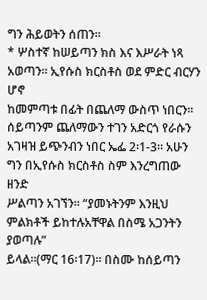ግን ሕይወትን ሰጠን።
* ሦስተኛ ከሠይጣን ክስ እና እሥራት ነጻ አወጣን። ኢየሱስ ክርስቶስ ወደ ምድር ብርሃን ሆኖ
ከመምጣቱ በፊት በጨለማ ውስጥ ነበርን። ሰይጣንም ጨለማውን ተገን አድርጎ የራሱን
አገዛዝ ይጭንብን ነበር ኤፌ 2፡1-3። አሁን ግን በኢየሱስ ክርስቶስ ስም እንረግጠው ዘንድ
ሥልጣን አገኘን። “ያመኑትንም እንዚህ ምልክቶች ይከተሉአቸዋል በስሜ አጋንትን ያወጣሉ”
ይላል።(ማር 16፡17)። በስሙ ከሰይጣን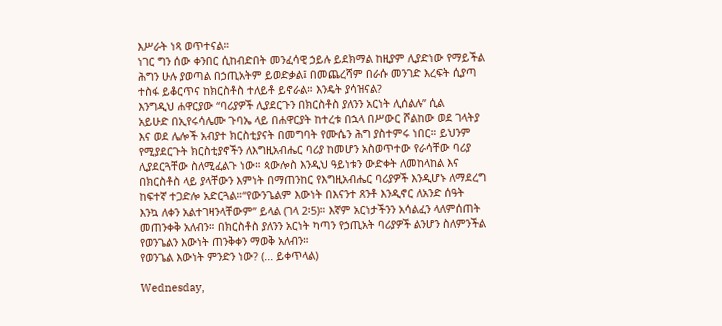እሥራት ነጻ ወጥተናል።
ነገር ግን ሰው ቀንበር ሲከብድበት መንፈሳዊ ኃይሉ ይደክማል ከዚያም ሊያድነው የማይችል
ሕግን ሁሉ ያወጣል በኃጢአትም ይወድቃል፤ በመጨረሻም በራሱ መንገድ እረፍት ሲያጣ
ተስፋ ይቆርጥና ከክርስቶስ ተለይቶ ይኖራል። እንዴት ያሳዝናል?
እንግዲህ ሐዋርያው “ባሪያዎች ሊያደርጉን በክርስቶስ ያለንን አርነት ሊሰልሉ” ሲል
አይሁድ በኢየሩሳሌሙ ጉባኤ ላይ በሐዋርያት ከተረቱ በኋላ በሥውር ሾልከው ወደ ገላትያ
እና ወደ ሌሎች አብያተ ክርስቲያናት በመግባት የሙሴን ሕግ ያስተምሩ ነበር። ይህንም
የሚያደርጉት ክርስቲያኖችን ለእግዚአብሔር ባሪያ ከመሆን አስወጥተው የራሳቸው ባሪያ
ሊያደርጓቸው ስለሚፈልጉ ነው። ጳውሎስ እንዲህ ዓይነቱን ውድቀት ለመከላከል እና
በክርስቶስ ላይ ያላቸውን እምነት በማጠንከር የእግዚአብሔር ባሪያዎች እንዲሆኑ ለማደረግ
ከፍተኛ ተጋድሎ አድርጓል።“የውንጌልም እውነት በእናንተ ጸንቶ እንዲኖር ለአንድ ሰዓት
እንኳ ለቀን አልተገዛንላቸውም” ይላል (ገላ 2፡5)። እኛም አርነታችንን አሳልፈን ላለምሰጠት
መጠንቀቅ አለብን። በክርስቶስ ያለንን አርነት ካጣን የኃጢአት ባሪያዎች ልንሆን ስለምንችል
የወንጌልን እውነት ጠንቅቀን ማወቅ አለብን።
የወንጌል እውነት ምንድን ነው? (... ይቀጥላል)

Wednesday,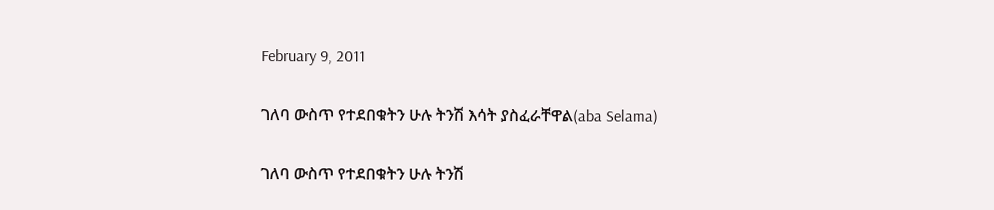February 9, 2011

ገለባ ውስጥ የተደበቁትን ሁሉ ትንሽ እሳት ያስፈራቸዋል(aba Selama)

ገለባ ውስጥ የተደበቁትን ሁሉ ትንሽ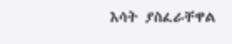እሳት ያስፈራቸዋል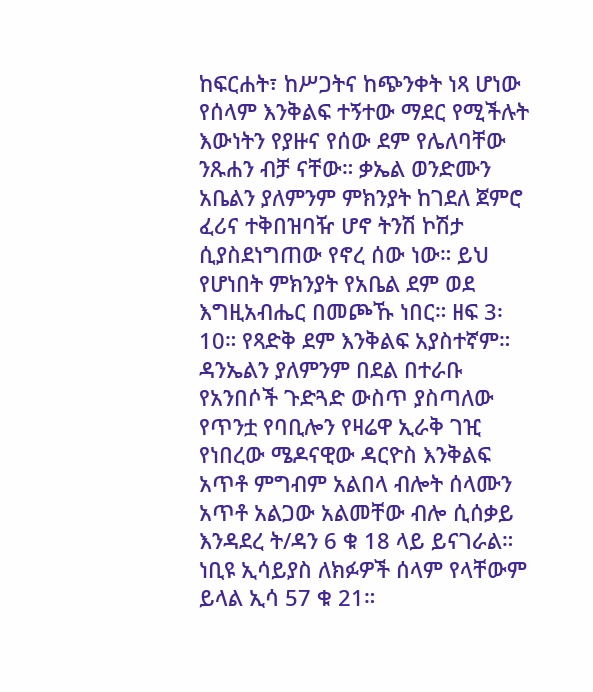ከፍርሐት፣ ከሥጋትና ከጭንቀት ነጻ ሆነው የሰላም እንቅልፍ ተኝተው ማደር የሚችሉት እውነትን የያዙና የሰው ደም የሌለባቸው ንጹሐን ብቻ ናቸው። ቃኤል ወንድሙን አቤልን ያለምንም ምክንያት ከገደለ ጀምሮ ፈሪና ተቅበዝባዥ ሆኖ ትንሽ ኮሽታ ሲያስደነግጠው የኖረ ሰው ነው። ይህ የሆነበት ምክንያት የአቤል ደም ወደ እግዚአብሔር በመጮኹ ነበር። ዘፍ 3፡10። የጻድቅ ደም እንቅልፍ አያስተኛም።
ዳንኤልን ያለምንም በደል በተራቡ የአንበሶች ጉድጓድ ውስጥ ያስጣለው የጥንቷ የባቢሎን የዛሬዋ ኢራቅ ገዢ የነበረው ሜዶናዊው ዳርዮስ እንቅልፍ አጥቶ ምግብም አልበላ ብሎት ሰላሙን አጥቶ አልጋው አልመቸው ብሎ ሲሰቃይ እንዳደረ ት/ዳን 6 ቁ 18 ላይ ይናገራል። ነቢዩ ኢሳይያስ ለክፉዎች ሰላም የላቸውም ይላል ኢሳ 57 ቁ 21።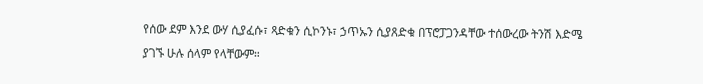የሰው ደም እንደ ውሃ ሲያፈሱ፣ ጻድቁን ሲኮንኑ፣ ኃጥኡን ሲያጸድቁ በፕሮፓጋንዳቸው ተሰውረው ትንሽ እድሜ ያገኙ ሁሉ ሰላም የላቸውም።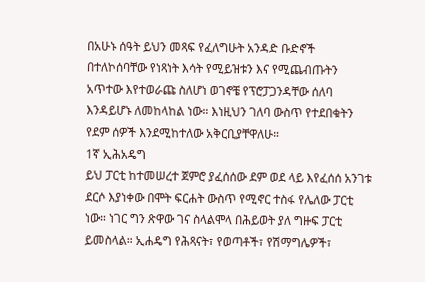በአሁኑ ሰዓት ይህን መጻፍ የፈለግሁት አንዳድ ቡድኖች በተለኮሰባቸው የነጻነት እሳት የሚይዝቱን እና የሚጨብጡትን አጥተው እየተወራጩ ስለሆነ ወገኖቼ የፕሮፓጋንዳቸው ሰለባ እንዳይሆኑ ለመከላከል ነው። እነዚህን ገለባ ውስጥ የተደበቁትን የደም ሰዎች እንደሚከተለው አቅርቢያቸዋለሁ።
1ኛ ኢሕአዴግ
ይህ ፓርቲ ከተመሠረተ ጀምሮ ያፈሰሰው ደም ወደ ላይ እየፈሰሰ አንገቱ ደርሶ እያነቀው በሞት ፍርሐት ውስጥ የሚኖር ተስፋ የሌለው ፓርቲ ነው። ነገር ግን ጽዋው ገና ስላልሞላ በሕይወት ያለ ግዙፍ ፓርቲ ይመስላል። ኢሐዴግ የሕጻናት፣ የወጣቶች፣ የሽማግሌዎች፣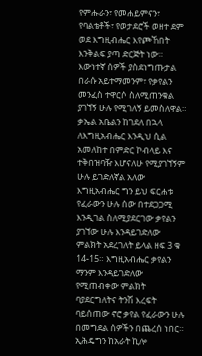የምሑራን፣ የመሐይምናን፣ የባልቴቶች፣ የወታደሮች ወዘተ ደም ወደ እግዚብሔር እየጮኸበት እንቅልፍ ያጣ ድርጅት ነው። እውነተኛ ሰዎች ያስደነግጡታል በራሱ አይተማመንም፣ የቃየልን መንፈስ ተዋርሶ ስለሚጠንቁል ያገኘኝ ሁሉ የሚገለኝ ይመስለዋል።
ቃኤል አቤልን ከገደለ በኋላ ለእግዚአብሔር እንዲህ ሲል አመለከተ በምድር ኮብላይ እና ተቅበዝባዥ እሆናለሁ የሚያገኘኝም ሁሉ ይገድለኛል አለው እግዚአብሔር ግን ይህ ፍርሐቱ የፈራውን ሁሉ ሰው በተደጋጋሚ እንዲገል ስለሚያደርገው ቃየልን ያገኘው ሁሉ እንዳይገድለው ምልክት አደረገለት ይላል ዘፍ 3 ቁ 14-15። እግዚአብሔር ቃየልን ማንም እንዳይገድለው የሚጠብቀው ምልክት ባያደርግለትና ትንሽ እረፍት ባይሰጠው ኖሮ ቃየል የፈራውን ሁሉ በመግደል ሰዎችን በጨረሰ ነበር።
ኢሕዴግን ከአራት ኪሎ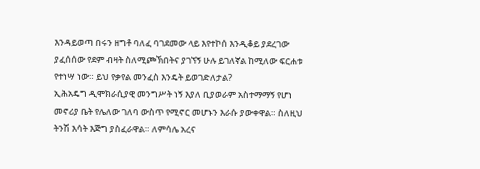እንዳይወጣ በሩን ዘግቶ ባለፈ ባገደመው ላይ እየተኮሰ እንዲቆይ ያደረገው ያፈሰሰው የደም ብዛት ስለሚጮኽበትና ያገኘኝ ሁሉ ይገለኛል ከሚለው ፍርሐቱ የተነሣ ነው። ይህ የቃየል መንፈስ እንዴት ይወገድለታል?
ኢሕአዴግ ዲሞክራሲያዊ መንግሥት ነኝ እያለ ቢያወራም አስተማማኝ የሆነ መኖሪያ ቤት የሌለው ገለባ ውስጥ የሚኖር መሆኑን እራሱ ያውቀዋል። ስለዚህ ትንሽ እሳት እጅግ ያስፈራዋል። ለምሳሌ አረና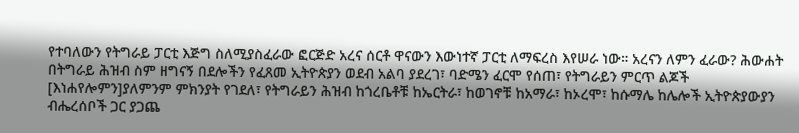የተባለውን የትግራይ ፓርቲ እጅግ ስለሚያስፈራው ፎርጅድ አረና ሰርቶ ዋናውን እውነተኛ ፓርቲ ለማፍረስ እየሠራ ነው። አረናን ለምን ፈራው? ሕውሐት በትግራይ ሕዝብ ስም ዘግናኝ በደሎችን የፈጸመ ኢትዮጵያን ወደብ አልባ ያደረገ፣ ባድሜን ፈርሞ የሰጠ፣ የትግራይን ምርጥ ልጆች [እነሐየሎምን]ያለምንም ምክንያት የገደለ፣ የትግራይን ሕዝብ ከጎረቤቶቹ ከኤርትራ፣ ከወገኖቹ ከአማራ፣ ከኦረሞ፣ ከሱማሌ ከሌሎች ኢትዮጵያውያን ብሔረሰቦች ጋር ያጋጨ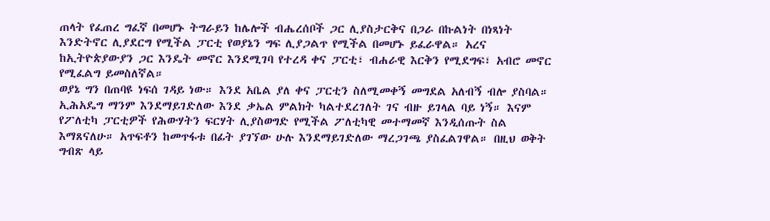ጠላት የፈጠረ ግፈኛ በመሆኑ ትግራይን ከሌሎች ብሔረሰቦች ጋር ሊያስታርቅና በጋራ በኩልነት በነጻነት እንድትኖር ሊያደርግ የሚችል ፓርቲ የወያኔን ግፍ ሊያጋልጥ የሚችል በመሆኑ ይፈራዋል። አረና ከኢትዮጵያውያን ጋር እንዴት መኖር እንደሚገባ የተረዳ ቀና ፓርቲ፣ ብሐራዊ እርቅን የሚደግፍ፣ አብሮ መኖር የሚፈልግ ይመስለኛል።
ወያኔ ግን በጠባዩ ነፍሰ ገዳይ ነው። እንደ አቤል ያለ ቀና ፓርቲን ስለሚመቀኝ መግደል አለብኝ ብሎ ያስባል። ኢሕአዴግ ማንም እንደማይገድለው እንደ ቃኤል ምልክት ካልተደረገለት ገና ብዙ ይገላል ባይ ነኝ። እናም የፖለቲካ ፓርቲዎች የሕውሃትን ፍርሃት ሊያስወግድ የሚችል ፖለቲካዊ መተማመኛ እንዲሰጡት ስል እማጸናለሁ። አጥፍቶን ከመጥፋቱ በፊት ያገኘው ሁሉ እንደማይገድለው ማረጋገጫ ያስፈልገዋል። በዚህ ወቅት ግብጽ ላይ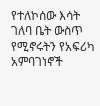የተለኮሰው እሳት ገለባ ቤት ውስጥ የሚኖሩትን የአፍሪካ አምባገነኖች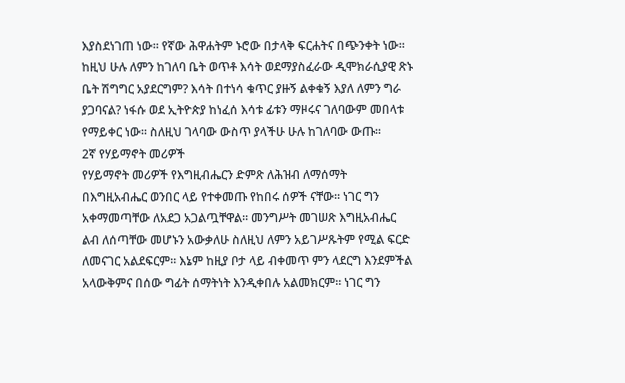እያስደነገጠ ነው። የኛው ሕዋሐትም ኑሮው በታላቅ ፍርሐትና በጭንቀት ነው። ከዚህ ሁሉ ለምን ከገለባ ቤት ወጥቶ እሳት ወደማያስፈራው ዲሞክራሲያዊ ጽኑ ቤት ሽግግር አያደርግም? እሳት በተነሳ ቁጥር ያዙኝ ልቀቁኝ እያለ ለምን ግራ ያጋባናል? ነፋሱ ወደ ኢትዮጵያ ከነፈሰ እሳቱ ፊቱን ማዞሩና ገለባውም መበላቱ የማይቀር ነው። ስለዚህ ገላባው ውስጥ ያላችሁ ሁሉ ከገለባው ውጡ።
2ኛ የሃይማኖት መሪዎች
የሃይማኖት መሪዎች የእግዚብሔርን ድምጽ ለሕዝብ ለማሰማት በእግዚአብሔር ወንበር ላይ የተቀመጡ የከበሩ ሰዎች ናቸው። ነገር ግን አቀማመጣቸው ለአደጋ አጋልጧቸዋል። መንግሥት መገሠጽ እግዚአብሔር ልብ ለሰጣቸው መሆኑን አውቃለሁ ስለዚህ ለምን አይገሥጹትም የሚል ፍርድ ለመናገር አልደፍርም። እኔም ከዚያ ቦታ ላይ ብቀመጥ ምን ላደርግ እንደምችል አላውቅምና በሰው ግፊት ሰማትነት እንዲቀበሉ አልመክርም። ነገር ግን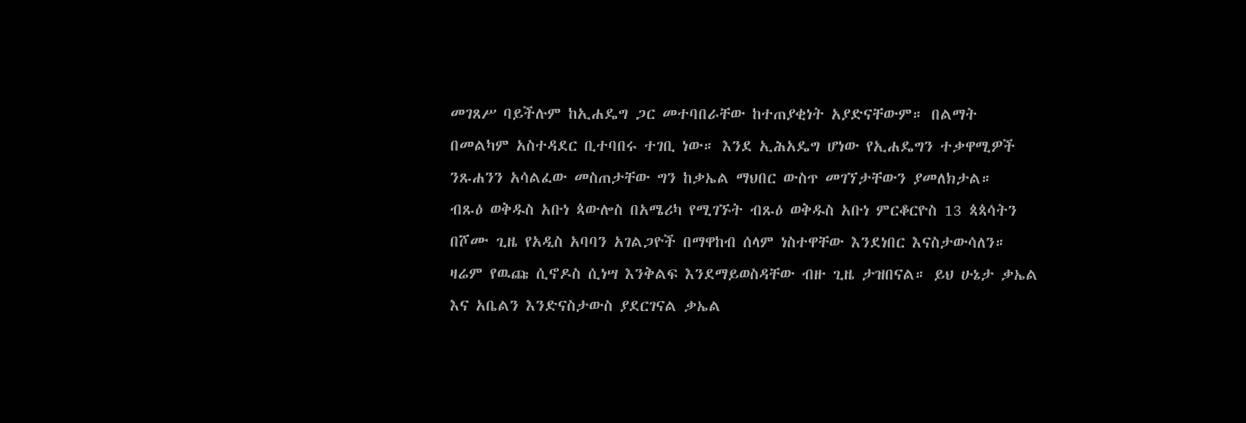መገጸሥ ባይችሉም ከኢሐዴግ ጋር መተባበራቸው ከተጠያቂነት አያድናቸውም። በልማት በመልካም አስተዳደር ቢተባበሩ ተገቢ ነው። እንደ ኢሕአዴግ ሆነው የኢሐዴግን ተቃዋሚዎች ንጹሐንን አሳልፈው መስጠታቸው ግን ከቃኤል ማህበር ውስጥ መገኘታቸውን ያመለክታል።
ብጹዕ ወቅዱስ አቡነ ጳውሎስ በአሜሪካ የሚገኙት ብጹዕ ወቅዱስ አቡነ ምርቆርዮስ 13 ጳጳሳትን በሾሙ ጊዜ የአዲስ አባባን አገልጋዮች በማዋከብ ሰላም ነስተዋቸው እንደነበር እናስታውሳለን። ዛሬም የዉጩ ሲኖዶስ ሲነሣ እንቅልፍ እንደማይወስዳቸው ብዙ ጊዜ ታዝበናል። ይህ ሁኔታ ቃኤል እና አቤልን እንድናስታውስ ያደርገናል ቃኤል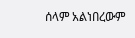ሰላም አልነበረውም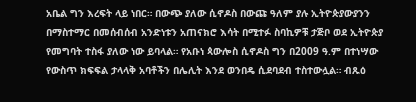አቤል ግን እረፍት ላይ ነበር። በውጭ ያለው ሲኖዶስ በውጩ ዓለም ያሉ ኢትዮጵያውያንን በማስተማር በመሰብሰብ አንድነቱን አጠናክሮ እሳት በሚተፉ ስባኪዎቹ ታጅቦ ወደ ኢትዮጵያ የመግባት ተስፋ ያለው ነው ይባላል። የአቡነ ጳውሎስ ሲኖዶስ ግን በ2009 ዓ.ም በተነሣው የውስጥ ክፍፍል ታላላቅ አባቶችን በሌሊት እንደ ወንበዴ ሲደባደብ ተስተውሏል። ብጹዕ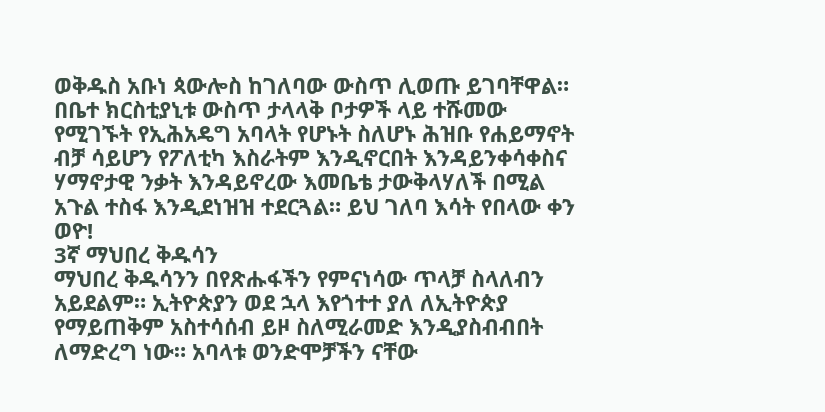ወቅዱስ አቡነ ጳውሎስ ከገለባው ውስጥ ሊወጡ ይገባቸዋል። በቤተ ክርስቲያኒቱ ውስጥ ታላላቅ ቦታዎች ላይ ተሹመው የሚገኙት የኢሕአዴግ አባላት የሆኑት ስለሆኑ ሕዝቡ የሐይማኖት ብቻ ሳይሆን የፖለቲካ እስራትም እንዲኖርበት እንዳይንቀሳቀስና ሃማኖታዊ ንቃት እንዳይኖረው እመቤቴ ታውቅላሃለች በሚል አጉል ተስፋ እንዲደነዝዝ ተደርጓል። ይህ ገለባ እሳት የበላው ቀን ወዮ!
3ኛ ማህበረ ቅዱሳን
ማህበረ ቅዱሳንን በየጽሑፋችን የምናነሳው ጥላቻ ስላለብን አይደልም። ኢትዮጵያን ወደ ኋላ እየጎተተ ያለ ለኢትዮጵያ የማይጠቅም አስተሳሰብ ይዞ ስለሚራመድ እንዲያስብብበት ለማድረግ ነው። አባላቱ ወንድሞቻችን ናቸው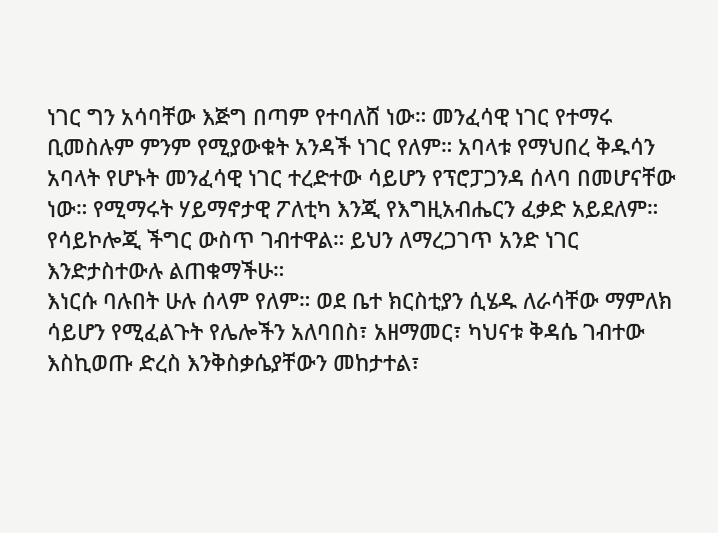ነገር ግን አሳባቸው እጅግ በጣም የተባለሸ ነው። መንፈሳዊ ነገር የተማሩ ቢመስሉም ምንም የሚያውቁት አንዳች ነገር የለም። አባላቱ የማህበረ ቅዱሳን አባላት የሆኑት መንፈሳዊ ነገር ተረድተው ሳይሆን የፕሮፓጋንዳ ሰላባ በመሆናቸው ነው። የሚማሩት ሃይማኖታዊ ፖለቲካ እንጂ የእግዚአብሔርን ፈቃድ አይደለም። የሳይኮሎጂ ችግር ውስጥ ገብተዋል። ይህን ለማረጋገጥ አንድ ነገር እንድታስተውሉ ልጠቁማችሁ።
እነርሱ ባሉበት ሁሉ ሰላም የለም። ወደ ቤተ ክርስቲያን ሲሄዱ ለራሳቸው ማምለክ ሳይሆን የሚፈልጉት የሌሎችን አለባበስ፣ አዘማመር፣ ካህናቱ ቅዳሴ ገብተው እስኪወጡ ድረስ እንቅስቃሴያቸውን መከታተል፣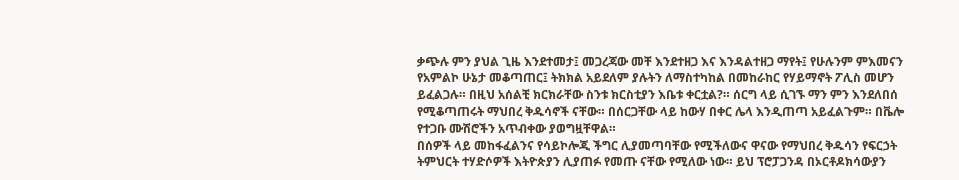ቃጭሉ ምን ያህል ጊዜ እንደተመታ፤ መጋረጃው መቸ እንደተዘጋ እና እንዳልተዘጋ ማየት፤ የሁሉንም ምእመናን የአምልኮ ሁኔታ መቆጣጠር፤ ትክክል አይደለም ያሉትን ለማስተካከል በመከራከር የሃይማኖት ፖሊስ መሆን ይፈልጋሉ። በዚህ አሰልቺ ክርክራቸው ስንቱ ክርስቲያን እቤቱ ቀርቷል?። ሰርግ ላይ ሲገኙ ማን ምን እንደለበሰ የሚቆጣጠሩት ማህበረ ቅዱሳኖች ናቸው። በሰርጋቸው ላይ ከውሃ በቀር ሌላ እንዲጠጣ አይፈልጉም። በቬሎ የተጋቡ ሙሽሮችን አጥብቀው ያወግዟቸዋል።
በሰዎች ላይ መከፋፈልንና የሳይኮሎጂ ችግር ሊያመጣባቸው የሚችለውና ዋናው የማህበረ ቅዱሳን የፍርኃት ትምህርት ተሃድሶዎች እትዮጵያን ሊያጠፉ የመጡ ናቸው የሚለው ነው። ይህ ፕሮፓጋንዳ በኦርቶዶክሳውያን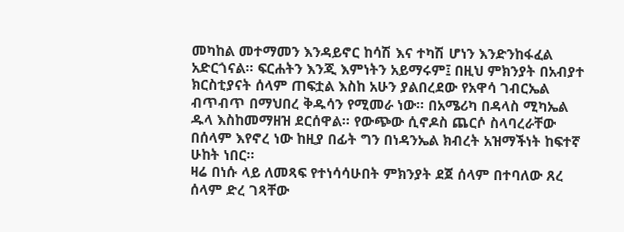መካከል መተማመን እንዳይኖር ከሳሽ እና ተካሽ ሆነን እንድንከፋፈል አድርጎናል። ፍርሐትን እንጂ እምነትን አይማሩም፤ በዚህ ምክንያት በአብያተ ክርስቲያናት ሰላም ጠፍቷል እስከ አሁን ያልበረደው የአዋሳ ገብርኤል ብጥብጥ በማህበረ ቅዱሳን የሚመራ ነው። በአሜሪካ በዳላስ ሚካኤል ዱላ እስከመማዘዝ ደርሰዋል። የውጭው ሲኖዶስ ጨርሶ ስላባረራቸው በሰላም እየኖረ ነው ከዚያ በፊት ግን በነዳንኤል ክብረት አዝማችነት ከፍተኛ ሁከት ነበር።
ዛሬ በነሱ ላይ ለመጻፍ የተነሳሳሁበት ምክንያት ደጀ ሰላም በተባለው ጸረ ሰላም ድረ ገጻቸው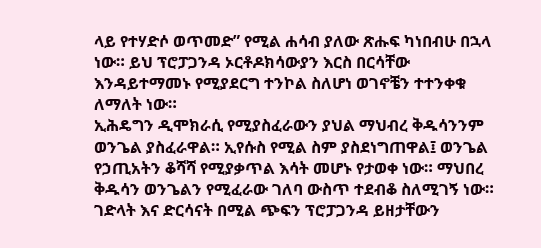ላይ የተሃድሶ ወጥመድ” የሚል ሐሳብ ያለው ጽሑፍ ካነበብሁ በኋላ ነው። ይህ ፕሮፓጋንዳ ኦርቶዶክሳውያን እርስ በርሳቸው እንዳይተማመኑ የሚያደርግ ተንኮል ስለሆነ ወገኖቼን ተተንቀቁ ለማለት ነው።
ኢሕዴግን ዲሞክራሲ የሚያስፈራውን ያህል ማህብረ ቅዱሳንንም ወንጌል ያስፈራዋል። ኢየሱስ የሚል ስም ያስደነግጠዋል፤ ወንጌል የኃጢአትን ቆሻሻ የሚያቃጥል እሳት መሆኑ የታወቀ ነው። ማህበረ ቅዱሳን ወንጌልን የሚፈራው ገለባ ውስጥ ተደብቆ ስለሚገኝ ነው። ገድላት እና ድርሳናት በሚል ጭፍን ፕሮፓጋንዳ ይዘታቸውን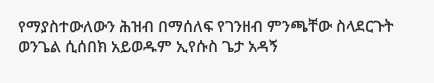የማያስተውለውን ሕዝብ በማሰለፍ የገንዘብ ምንጫቸው ስላደርጉት ወንጌል ሲሰበክ አይወዱም ኢየሱስ ጌታ አዳኝ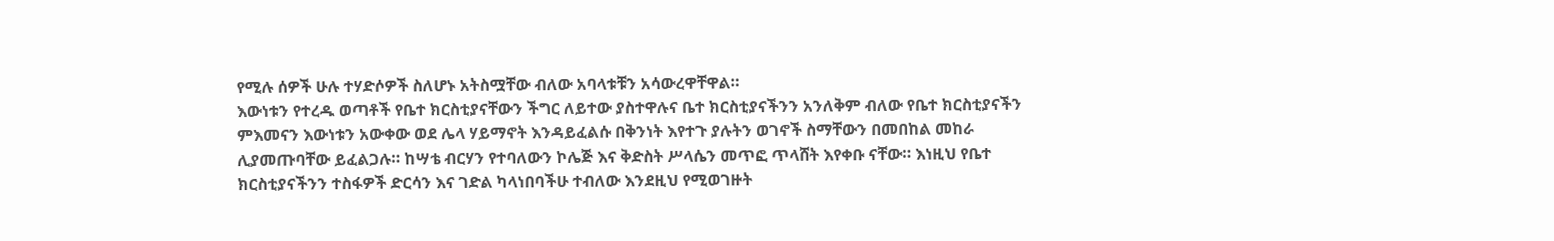የሚሉ ሰዎች ሁሉ ተሃድሶዎች ስለሆኑ አትስሟቸው ብለው አባላቱቹን አሳውረዋቸዋል።
እውነቱን የተረዱ ወጣቶች የቤተ ክርስቲያናቸውን ችግር ለይተው ያስተዋሉና ቤተ ክርስቲያናችንን አንለቅም ብለው የቤተ ክርስቲያናችን ምእመናን እውነቱን አውቀው ወደ ሌላ ሃይማኖት እንዳይፈልሱ በቅንነት እየተጉ ያሉትን ወገኖች ስማቸውን በመበከል መከራ ሊያመጡባቸው ይፈልጋሉ። ከሣቴ ብርሃን የተባለውን ኮሌጅ እና ቅድስት ሥላሴን መጥፎ ጥላሸት እየቀቡ ናቸው። እነዚህ የቤተ ክርስቲያናችንን ተስፋዎች ድርሳን እና ገድል ካላነበባችሁ ተብለው እንደዚህ የሚወገዙት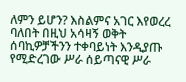ለምን ይሆን? እስልምና አገር እየወረረ ባለበት በዚህ አሳዛኝ ወቅት ሰባኪዎቻችንን ተቀባይነት እንዲያጡ የሚድረገው ሥራ ሰይጣናዊ ሥራ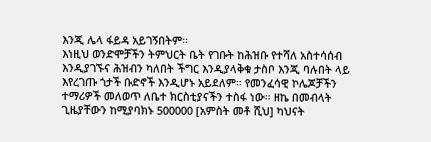እንጂ ሌላ ፋይዳ አይገኝበትም።
እነዚህ ወንድሞቻችን ትምህርት ቤት የገቡት ከሕዝቡ የተሻለ አስተሳሰብ እንዲያገኙና ሕዝብን ካለበት ችግር እንዲያላቅቁ ታስቦ እንጂ ባሉበት ላይ እየረገጡ ጎታች ቡድኖች እንዲሆኑ አይደለም። የመንፈሳዊ ኮሌጆቻችን ተማሪዎች መለወጥ ለቤተ ክርስቲያናችን ተስፋ ነው። ዘኬ በመብላት ጊዜያቸውን ከሚያባክኑ 500000 [አምስት መቶ ሺህ] ካህናት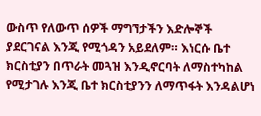ውስጥ የለውጥ ሰዎች ማግኘታችን እድሎኞች ያደርገናል እንጂ የሚጎዳን አይደለም። እነርሱ ቤተ ክርስቲያን በጥራት መጓዝ እንዲኖርባት ለማስተካከል የሚታገሉ እንጂ ቤተ ክርስቲያንን ለማጥፋት እንዳልሆነ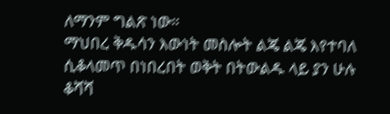ለማንም ግልጽ ነው።
ማህበረ ቅዱሳን እውነት መስሎት ልጄ ልጄ እየተባለ ሲቆላመጥ በነበረበት ወቅት በትውልዱ ላይ ያን ሁሉ ቆሻሻ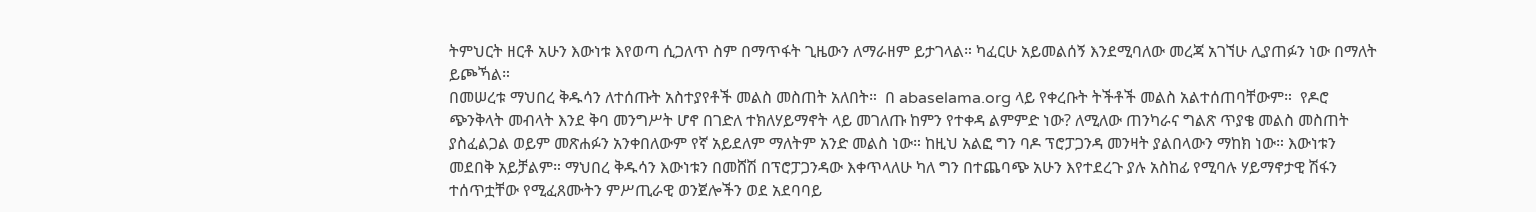ትምህርት ዘርቶ አሁን እውነቱ እየወጣ ሲጋለጥ ስም በማጥፋት ጊዜውን ለማራዘም ይታገላል። ካፈርሁ አይመልሰኝ እንደሚባለው መረጃ አገኘሁ ሊያጠፉን ነው በማለት ይጮኻል።
በመሠረቱ ማህበረ ቅዱሳን ለተሰጡት አስተያየቶች መልስ መስጠት አለበት።  በ abaselama.org ላይ የቀረቡት ትችቶች መልስ አልተሰጠባቸውም።  የዶሮ ጭንቅላት መብላት እንደ ቅባ መንግሥት ሆኖ በገድለ ተክለሃይማኖት ላይ መገለጡ ከምን የተቀዳ ልምምድ ነው? ለሚለው ጠንካራና ግልጽ ጥያቄ መልስ መስጠት ያስፈልጋል ወይም መጽሐፉን አንቀበለውም የኛ አይደለም ማለትም አንድ መልስ ነው። ከዚህ አልፎ ግን ባዶ ፕሮፓጋንዳ መንዛት ያልበላውን ማከክ ነው። እውነቱን መደበቅ አይቻልም። ማህበረ ቅዱሳን እውነቱን በመሸሽ በፕሮፓጋንዳው እቀጥላለሁ ካለ ግን በተጨባጭ አሁን እየተደረጉ ያሉ አስከፊ የሚባሉ ሃይማኖታዊ ሽፋን ተሰጥቷቸው የሚፈጸሙትን ምሥጢራዊ ወንጀሎችን ወደ አደባባይ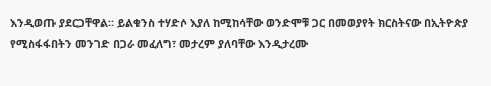እንዲወጡ ያደርጋቸዋል። ይልቁንስ ተሃድሶ እያለ ከሚከሳቸው ወንድሞቹ ጋር በመወያየት ክርስትናው በኢትዮጵያ የሚስፋፋበትን መንገድ በጋራ መፈለግ፣ መታረም ያለባቸው እንዲታረሙ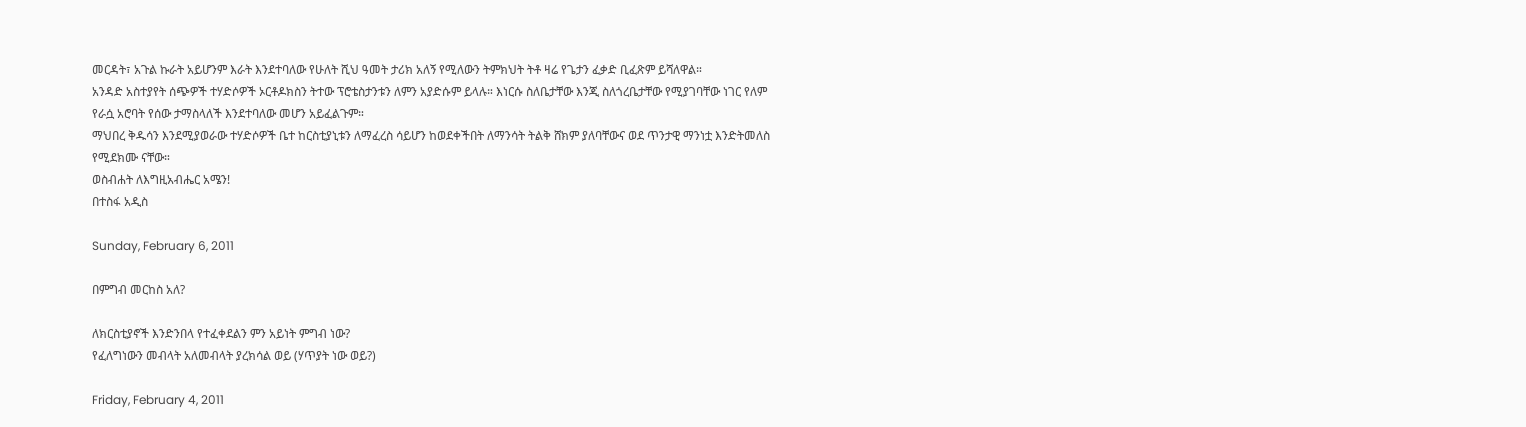መርዳት፣ አጉል ኩራት አይሆንም እራት እንደተባለው የሁለት ሺህ ዓመት ታሪክ አለኝ የሚለውን ትምክህት ትቶ ዛሬ የጌታን ፈቃድ ቢፈጽም ይሻለዋል።
አንዳድ አስተያየት ሰጭዎች ተሃድሶዎች ኦርቶዶክስን ትተው ፕሮቴስታንቱን ለምን አያድሱም ይላሉ። እነርሱ ስለቤታቸው እንጂ ስለጎረቤታቸው የሚያገባቸው ነገር የለም የራሷ አሮባት የሰው ታማስላለች እንደተባለው መሆን አይፈልጉም።
ማህበረ ቅዱሳን እንደሚያወራው ተሃድሶዎች ቤተ ከርስቲያኒቱን ለማፈረስ ሳይሆን ከወደቀችበት ለማንሳት ትልቅ ሸክም ያለባቸውና ወደ ጥንታዊ ማንነቷ እንድትመለስ የሚደክሙ ናቸው።
ወስብሐት ለእግዚአብሔር አሜን!
በተስፋ አዲስ

Sunday, February 6, 2011

በምግብ መርከስ አለ?

ለክርስቲያኖች እንድንበላ የተፈቀደልን ምን አይነት ምግብ ነው?
የፈለግነውን መብላት አለመብላት ያረክሳል ወይ (ሃጥያት ነው ወይ?)

Friday, February 4, 2011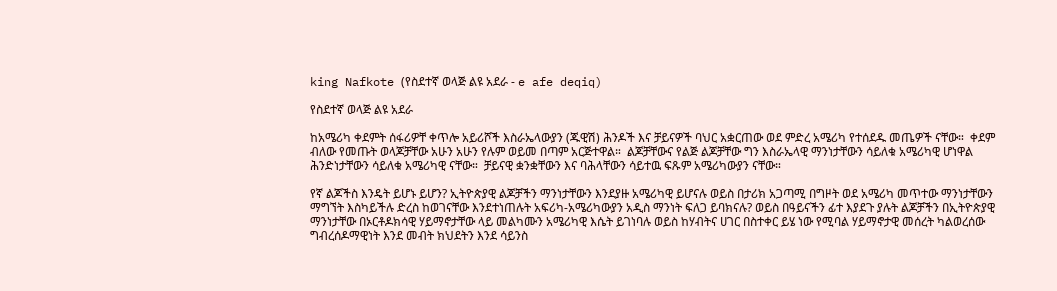king Nafkote (የስደተኛ ወላጅ ልዩ አደራ - e afe deqiq)

የስደተኛ ወላጅ ልዩ አደራ

ከአሜሪካ ቀደምት ሰፋሪዎቸ ቀጥሎ አይሪሾች እስራኤላውያን (ጁዊሽ) ሕንዶች እና ቻይናዎች ባህር አቋርጠው ወደ ምድረ አሜሪካ የተሰደዱ መጤዎች ናቸው።  ቀደም ብለው የመጡት ወላጆቻቸው አሁን አሁን የሉም ወይመ በጣም አርጅተዋል።  ልጆቻቸውና የልጅ ልጆቻቸው ግን እስራኤላዊ ማንነታቸውን ሳይለቁ አሜሪካዊ ሆነዋል ሕንድነታቸውን ሳይለቁ አሜሪካዊ ናቸው።  ቻይናዊ ቋንቋቸውን እና ባሕላቸውን ሳይተዉ ፍጹም አሜሪካውያን ናቸው።

የኛ ልጆችስ እንዴት ይሆኑ ይሆን? ኢትዮጵያዊ ልጆቻችን ማንነታቸውን እንደያዙ አሜሪካዊ ይሆናሉ ወይስ በታሪክ አጋጣሚ በግዞት ወደ አሜሪካ መጥተው ማንነታቸውን ማግኘት እስካይችሉ ድረስ ከወገናቸው እንደተነጠሉት አፍሪካ-አሜሪካውያን አዲስ ማንነት ፍለጋ ይባክናሉ? ወይስ በዓይናችን ፊተ እያደጉ ያሉት ልጆቻችን በኢትዮጵያዊ ማንነታቸው በኦርቶዶክሳዊ ሃይማኖታቸው ላይ መልካሙን አሜሪካዊ እሴት ይገነባሉ ወይስ ከሃብትና ሀገር በስተቀር ይሄ ነው የሚባል ሃይማኖታዊ መሰረት ካልወረሰው ግብረሰዶማዊነት እንደ መብት ክህደትን እንደ ሳይንስ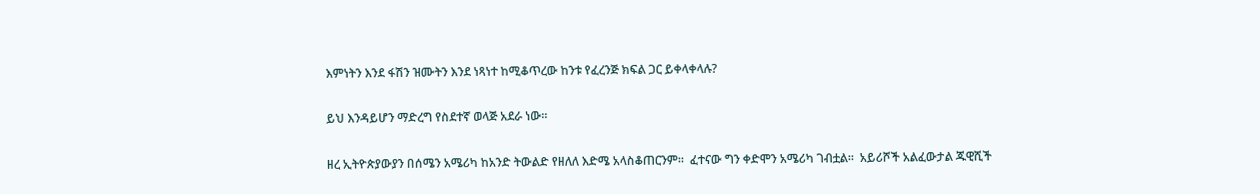እምነትን እንደ ፋሽን ዝሙትን እንደ ነጻነተ ከሚቆጥረው ከንቱ የፈረንጅ ክፍል ጋር ይቀላቀላሉ?

ይህ እንዳይሆን ማድረግ የስደተኛ ወላጅ አደራ ነው።

ዘረ ኢትዮጵያውያን በሰሜን አሜሪካ ከአንድ ትውልድ የዘለለ እድሜ አላስቆጠርንም።  ፈተናው ግን ቀድሞን አሜሪካ ገብቷል።  አይሪሾች አልፈውታል ጁዊሺች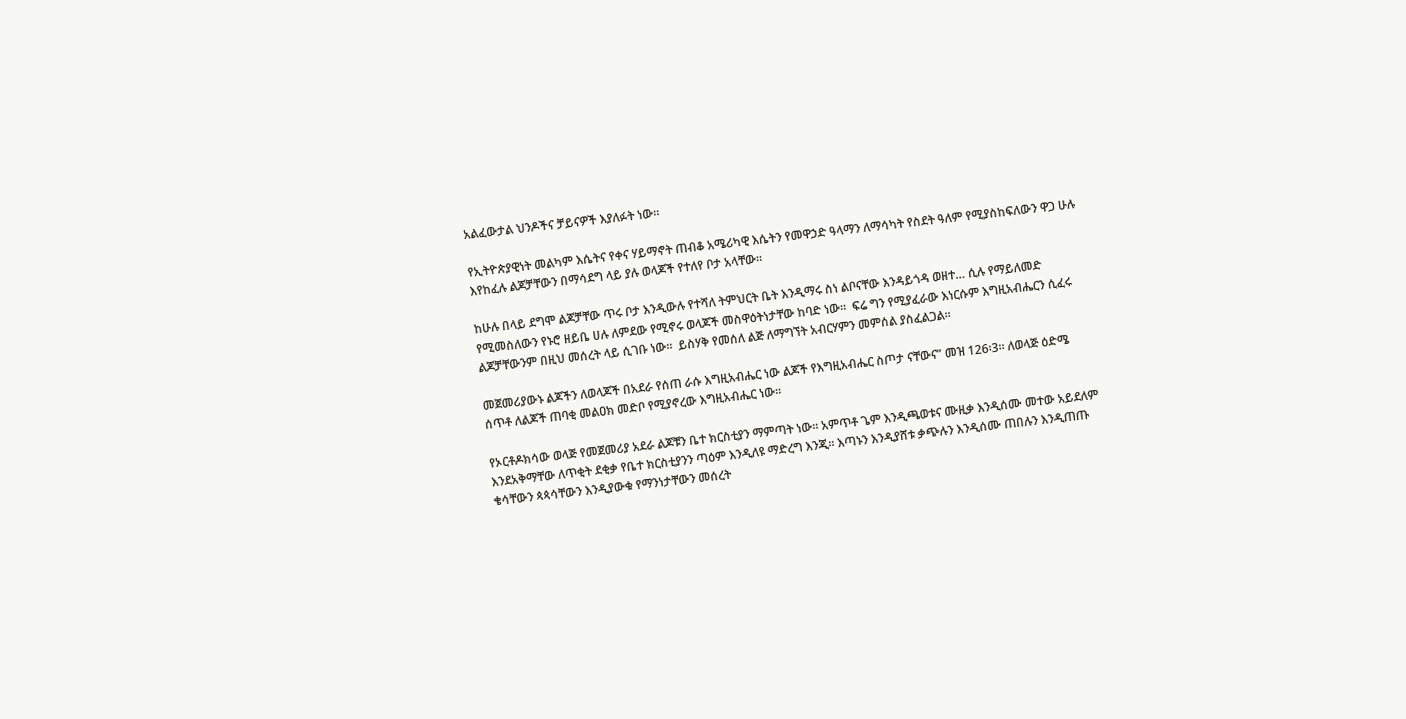አልፈውታል ህንዶችና ቻይናዎች እያለፉት ነው።

የኢትዮጵያዊነት መልካም እሴትና የቀና ሃይማኖት ጠብቆ አሜሪካዊ እሴትን የመዋኃድ ዓላማን ለማሳካት የስደት ዓለም የሚያስከፍለውን ዋጋ ሁሉ እየከፈሉ ልጆቻቸውን በማሳደግ ላይ ያሉ ወላጆች የተለየ ቦታ አላቸው።

ከሁሉ በላይ ደግሞ ልጆቻቸው ጥሩ ቦታ እንዲውሉ የተሻለ ትምህርት ቤት እንዲማሩ ስነ ልቦናቸው እንዳይጎዳ ወዘተ… ሲሉ የማይለመድ የሚመስለውን የኑሮ ዘይቤ ሀሉ ለምደው የሚኖሩ ወላጆች መስዋዕትነታቸው ከባድ ነው።  ፍሬ ግን የሚያፈራው እነርሱም እግዚአብሔርን ሲፈሩ ልጆቻቸውንም በዚህ መሰረት ላይ ሲገቡ ነው።  ይስሃቅ የመሰለ ልጅ ለማግኘት አብርሃምን መምሰል ያስፈልጋል።

መጀመሪያውኑ ልጆችን ለወላጆች በአደራ የሰጠ ራሱ እግዚአብሔር ነው ልጆች የእግዚአብሔር ስጦታ ናቸውና” መዝ 126፡3። ለወላጅ ዕድሜ ሰጥቶ ለልጆች ጠባቂ መልዐክ መድቦ የሚያኖረው እግዚአብሔር ነው።

የኦርቶዶክሳው ወላጅ የመጀመሪያ አደራ ልጆቹን ቤተ ክርስቲያን ማምጣት ነው። አምጥቶ ጌም እንዲጫወቱና ሙዚቃ እንዲሰሙ መተው አይደለም እንደአቅማቸው ለጥቂት ደቂቃ የቤተ ክርስቲያንን ጣዕም እንዲለዩ ማድረግ እንጂ። እጣኑን እንዲያሸቱ ቃጭሉን እንዲሰሙ ጠበሉን እንዲጠጡ ቄሳቸውን ጳጳሳቸውን እንዲያውቁ የማንነታቸውን መሰረት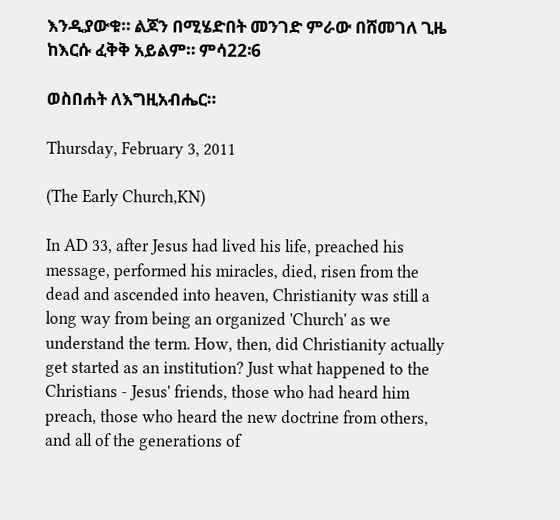እንዲያውቁ። ልጆን በሚሄድበት መንገድ ምራው በሸመገለ ጊዜ ከእርሱ ፈቅቅ አይልም። ምሳ22፡6

ወስበሐት ለእግዚአብሔር።

Thursday, February 3, 2011

(The Early Church,KN)

In AD 33, after Jesus had lived his life, preached his message, performed his miracles, died, risen from the dead and ascended into heaven, Christianity was still a long way from being an organized 'Church' as we understand the term. How, then, did Christianity actually get started as an institution? Just what happened to the Christians - Jesus' friends, those who had heard him preach, those who heard the new doctrine from others, and all of the generations of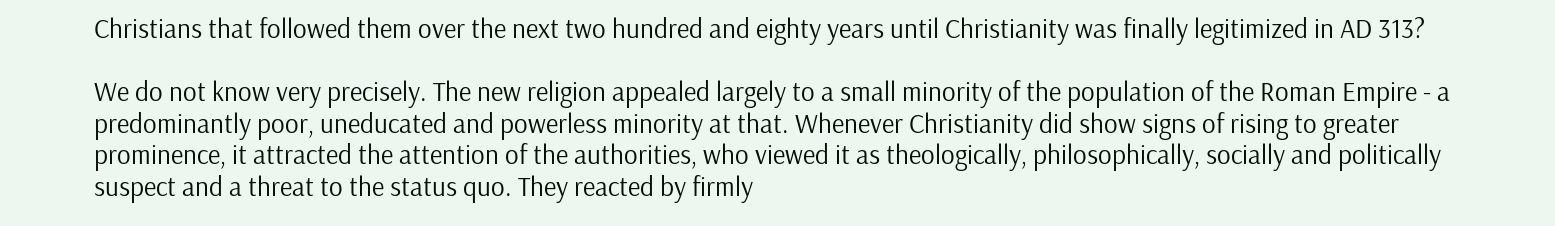Christians that followed them over the next two hundred and eighty years until Christianity was finally legitimized in AD 313?

We do not know very precisely. The new religion appealed largely to a small minority of the population of the Roman Empire - a predominantly poor, uneducated and powerless minority at that. Whenever Christianity did show signs of rising to greater prominence, it attracted the attention of the authorities, who viewed it as theologically, philosophically, socially and politically suspect and a threat to the status quo. They reacted by firmly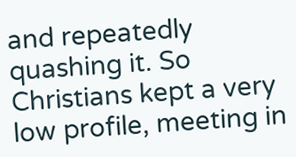and repeatedly quashing it. So Christians kept a very low profile, meeting in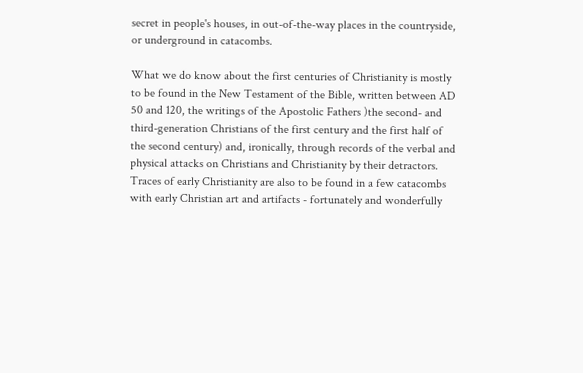secret in people's houses, in out-of-the-way places in the countryside, or underground in catacombs.

What we do know about the first centuries of Christianity is mostly to be found in the New Testament of the Bible, written between AD 50 and 120, the writings of the Apostolic Fathers )the second- and third-generation Christians of the first century and the first half of the second century) and, ironically, through records of the verbal and physical attacks on Christians and Christianity by their detractors. Traces of early Christianity are also to be found in a few catacombs with early Christian art and artifacts - fortunately and wonderfully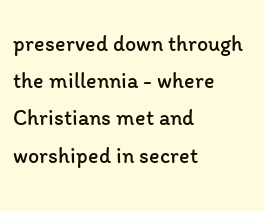preserved down through the millennia - where Christians met and worshiped in secret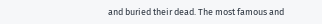and buried their dead. The most famous and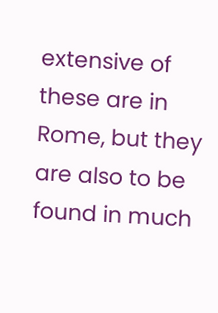extensive of these are in Rome, but they are also to be found in much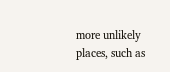more unlikely places, such as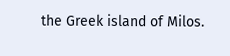the Greek island of Milos.